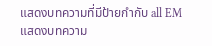แสดงบทความที่มีป้ายกำกับ all EM แสดงบทความ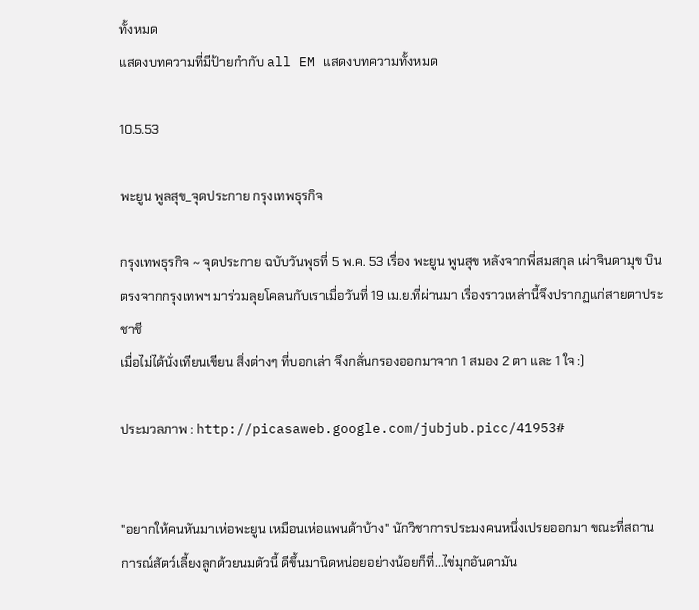ทั้งหมด
แสดงบทความที่มีป้ายกำกับ all EM แสดงบทความทั้งหมด

10.5.53

พะยูน พูลสุข_จุดประกาย กรุงเทพธุรกิจ

กรุงเทพธุรกิจ ~ จุดประกาย ฉบับวันพุธที่ 5 พ.ค. 53 เรื่อง พะยูน พูนสุข หลังจากพี่สมสกุล เผ่าจินดามุข บินตรงจากกรุงเทพฯ มาร่วมลุยโคลนกับเราเมื่อวันที่ 19 เม.ย.ที่ผ่านมา เรื่องราวเหล่านี้จึงปรากฏแก่สายตาประชาชี
เมื่อไม่ได้นั่งเทียนเขียน สิ่งต่างๆ ที่บอกเล่า จึงกลั่นกรองออกมาจาก 1 สมอง 2 ตา และ 1 ใจ :)

ประมวลภาพ : http://picasaweb.google.com/jubjub.picc/41953#


"อยากให้คนหันมาเห่อพะยูน เหมือนเห่อแพนด้าบ้าง" นักวิชาการประมงคนหนึ่งเปรยออกมา ขณะที่สถานการณ์สัตว์เลี้ยงลูกด้วยนมตัวนี้ ดีขึ้นมานิดหน่อยอย่างน้อยก็ที่...ไข่มุกอันดามัน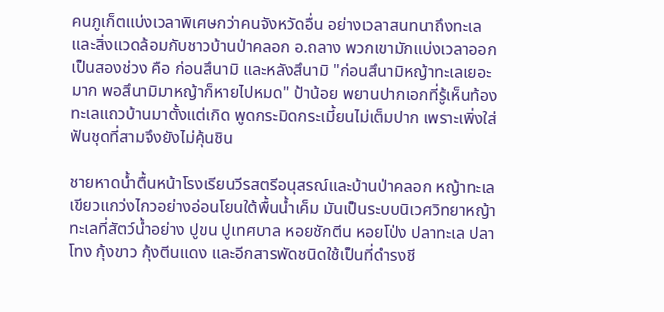คนภูเก็ตแบ่งเวลาพิเศษกว่าคนจังหวัดอื่น อย่างเวลาสนทนาถึงทะเลและสิ่งแวดล้อมกับชาวบ้านป่าคลอก อ.ถลาง พวกเขามักแบ่งเวลาออกเป็นสองช่วง คือ ก่อนสึนามิ และหลังสึนามิ "ก่อนสึนามิหญ้าทะเลเยอะมาก พอสึนามิมาหญ้าก็หายไปหมด" ป้าน้อย พยานปากเอกที่รู้เห็นท้องทะเลแถวบ้านมาตั้งแต่เกิด พูดกระมิดกระเมี้ยนไม่เต็มปาก เพราะเพิ่งใส่ฟันชุดที่สามจึงยังไม่คุ้นชิน

ชายหาดน้ำตื้นหน้าโรงเรียนวีรสตรีอนุสรณ์และบ้านป่าคลอก หญ้าทะเลเขียวแกว่งไกวอย่างอ่อนโยนใต้พื้นน้ำเค็ม มันเป็นระบบนิเวศวิทยาหญ้าทะเลที่สัตว์น้ำอย่าง ปูขน ปูเทศบาล หอยชักตีน หอยโป่ง ปลาทะเล ปลาโทง กุ้งขาว กุ้งตีนแดง และอีกสารพัดชนิดใช้เป็นที่ดำรงชี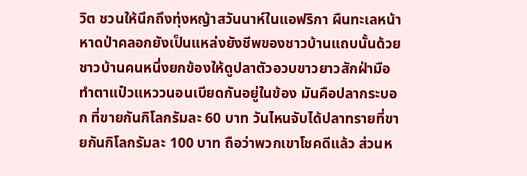วิต ชวนให้นึกถึงทุ่งหญ้าสวันนาห์ในแอฟริกา ผืนทะเลหน้าหาดป่าคลอกยังเป็นแหล่งยังชีพของชาวบ้านแถบนั้นด้วย
ชาวบ้านคนหนึ่งยกข้องให้ดูปลาตัวอวบขาวยาวสักฝ่ามือทำตาแป๋วแหววนอนเบียดกันอยู่ในข้อง มันคือปลากระบอก ที่ขายกันกิโลกรัมละ 60 บาท วันไหนจับได้ปลาทรายที่ขายกันกิโลกรัมละ 100 บาท ถือว่าพวกเขาโชคดีแล้ว ส่วนห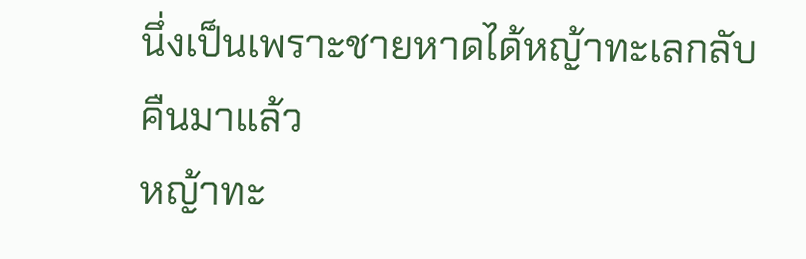นึ่งเป็นเพราะชายหาดได้หญ้าทะเลกลับคืนมาแล้ว
หญ้าทะ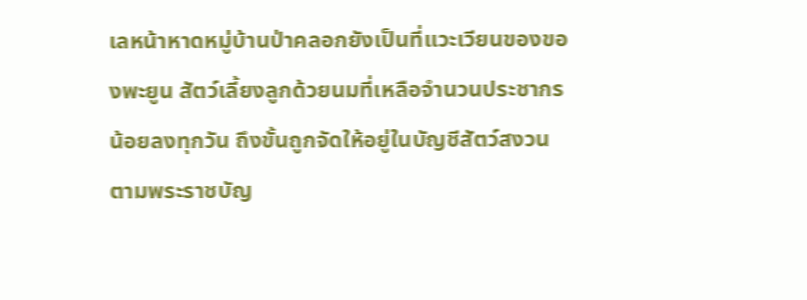เลหน้าหาดหมู่บ้านป่าคลอกยังเป็นที่แวะเวียนของของพะยูน สัตว์เลี้ยงลูกด้วยนมที่เหลือจำนวนประชากรน้อยลงทุกวัน ถึงขั้นถูกจัดให้อยู่ในบัญชีสัตว์สงวน ตามพระราชบัญ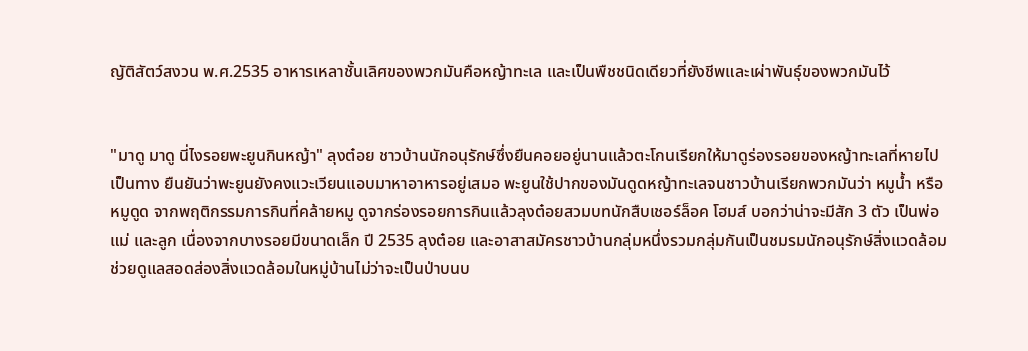ญัติสัตว์สงวน พ.ศ.2535 อาหารเหลาชั้นเลิศของพวกมันคือหญ้าทะเล และเป็นพืชชนิดเดียวที่ยังชีพและเผ่าพันธุ์ของพวกมันไว้


"มาดู มาดู นี่ไงรอยพะยูนกินหญ้า" ลุงต๋อย ชาวบ้านนักอนุรักษ์ซึ่งยืนคอยอยู่นานแล้วตะโกนเรียกให้มาดูร่องรอยของหญ้าทะเลที่หายไปเป็นทาง ยืนยันว่าพะยูนยังคงแวะเวียนแอบมาหาอาหารอยู่เสมอ พะยูนใช้ปากของมันดูดหญ้าทะเลจนชาวบ้านเรียกพวกมันว่า หมูน้ำ หรือหมูดูด จากพฤติกรรมการกินที่คล้ายหมู ดูจากร่องรอยการกินแล้วลุงต๋อยสวมบทนักสืบเชอร์ล็อค โฮมส์ บอกว่าน่าจะมีสัก 3 ตัว เป็นพ่อ แม่ และลูก เนื่องจากบางรอยมีขนาดเล็ก ปี 2535 ลุงต๋อย และอาสาสมัครชาวบ้านกลุ่มหนึ่งรวมกลุ่มกันเป็นชมรมนักอนุรักษ์สิ่งแวดล้อม ช่วยดูแลสอดส่องสิ่งแวดล้อมในหมู่บ้านไม่ว่าจะเป็นป่าบนบ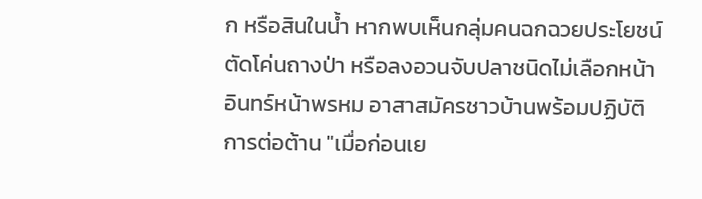ก หรือสินในน้ำ หากพบเห็นกลุ่มคนฉกฉวยประโยชน์ตัดโค่นถางป่า หรือลงอวนจับปลาชนิดไม่เลือกหน้าอินทร์หน้าพรหม อาสาสมัครชาวบ้านพร้อมปฏิบัติการต่อต้าน "เมื่อก่อนเย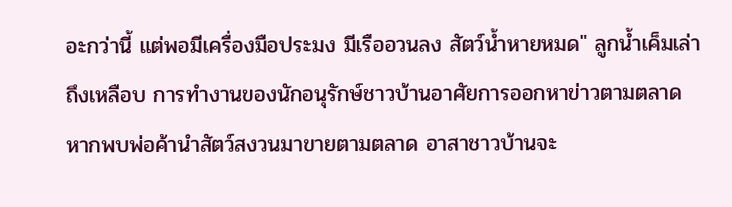อะกว่านี้ แต่พอมีเครื่องมือประมง มีเรืออวนลง สัตว์น้ำหายหมด" ลูกน้ำเค็มเล่าถึงเหลือบ การทำงานของนักอนุรักษ์ชาวบ้านอาศัยการออกหาข่าวตามตลาด หากพบพ่อค้านำสัตว์สงวนมาขายตามตลาด อาสาชาวบ้านจะ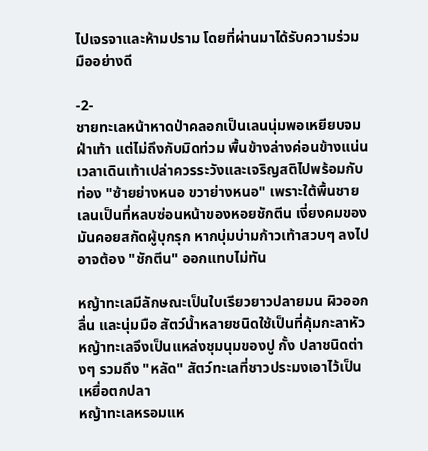ไปเจรจาและห้ามปราม โดยที่ผ่านมาได้รับความร่วมมืออย่างดี

-2-
ชายทะเลหน้าหาดป่าคลอกเป็นเลนนุ่มพอเหยียบจมฝ่าเท้า แต่ไม่ถึงกับมิดท่วม พื้นข้างล่างค่อนข้างแน่น เวลาเดินเท้าเปล่าควรระวังและเจริญสติไปพร้อมกับท่อง "ซ้ายย่างหนอ ขวาย่างหนอ" เพราะใต้พื้นชายเลนเป็นที่หลบซ่อนหน้าของหอยชักตีน เงี่ยงคมของมันคอยสกัดผู้บุกรุก หากบุ่มบ่ามก้าวเท้าสวบๆ ลงไปอาจต้อง "ชักตีน" ออกแทบไม่ทัน

หญ้าทะเลมีลักษณะเป็นใบเรียวยาวปลายมน ผิวออกลื่น และนุ่มมือ สัตว์น้ำหลายชนิดใช้เป็นที่คุ้มกะลาหัว หญ้าทะเลจึงเป็นแหล่งชุมนุมของปู กั้ง ปลาชนิดต่างๆ รวมถึง "หลัด" สัตว์ทะเลที่ชาวประมงเอาไว้เป็นเหยื่อตกปลา
หญ้าทะเลหรอมแห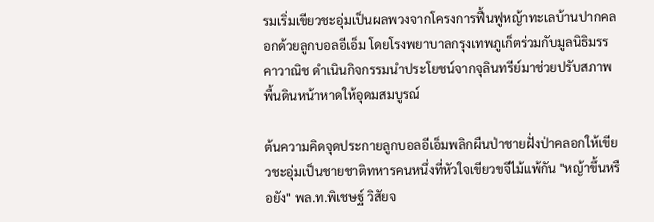รมเริ่มเขียวชะอุ่มเป็นผลพวงจากโครงการฟื้นฟูหญ้าทะเลบ้านปากคลอกด้วยลูกบอลอีเอ็ม โดยโรงพยาบาลกรุงเทพภูเก็ตร่วมกับมูลนิธิมรรคาวาณิช ดำเนินกิจกรรมนำประโยชน์จากจุลินทรีย์มาช่วยปรับสภาพพื้นดินหน้าหาดให้อุดมสมบูรณ์

ต้นความคิดจุดประกายลูกบอลอีเอ็มพลิกผืนป่าชายฝั่งป่าคลอกให้เขียวชะอุ่มเป็นชายชาติทหารคนหนึ่งที่หัวใจเขียวขจีไม้แพ้กัน "หญ้าขึ้นหรือยัง" พล.ท.พิเชษฐ์ วิสัยจ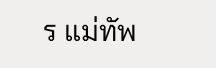ร แม่ทัพ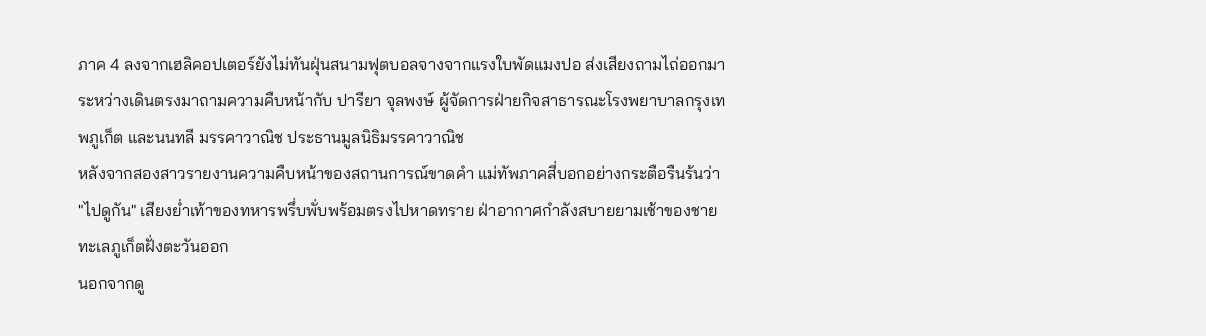ภาค 4 ลงจากเฮลิคอปเตอร์ยังไม่ทันฝุ่นสนามฟุตบอลจางจากแรงใบพัดแมงปอ ส่งเสียงถามไถ่ออกมา ระหว่างเดินตรงมาถามความคืบหน้ากับ ปารียา จุลพงษ์ ผู้จัดการฝ่ายกิจสาธารณะโรงพยาบาลกรุงเทพภูเก็ต และนนทลี มรรคาวาณิช ประธานมูลนิธิมรรคาวาณิช
หลังจากสองสาวรายงานความคืบหน้าของสถานการณ์ขาดคำ แม่ทัพภาคสี่บอกอย่างกระตือรืนร้นว่า "ไปดูกัน" เสียงย่ำเท้าของทหารพรึ่บพั่บพร้อมตรงไปหาดทราย ฝ่าอากาศกำลังสบายยามเช้าของชายทะเลภูเก็ตฝั่งตะวันออก
นอกจากดู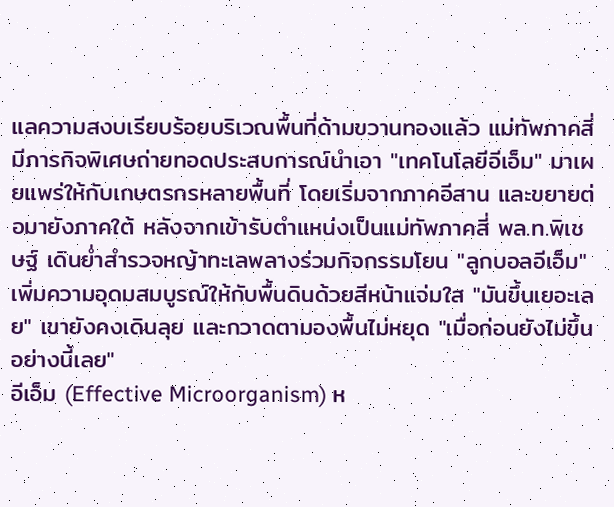แลความสงบเรียบร้อยบริเวณพื้นที่ด้ามขวานทองแล้ว แม่ทัพภาคสี่มีภารกิจพิเศษถ่ายทอดประสบการณ์นำเอา "เทคโนโลยีอีเอ็ม" มาเผยแพร่ให้กับเกษตรกรหลายพื้นที่ โดยเริ่มจากภาคอีสาน และขยายต่อมายังภาคใต้ หลังจากเข้ารับตำแหน่งเป็นแม่ทัพภาคสี่ พล.ท.พิเชษฐ์ เดินย่ำสำรวจหญ้าทะเลพลางร่วมกิจกรรมโยน "ลูกบอลอีเอ็ม" เพิ่มความอุดมสมบูรณ์ให้กับพื้นดินด้วยสีหน้าแจ่มใส "มันขึ้นเยอะเลย" เขายังคงเดินลุย และกวาดตามองพื้นไม่หยุด "เมื่อก่อนยังไม่ขึ้นอย่างนี้เลย"
อีเอ็ม (Effective Microorganism) ห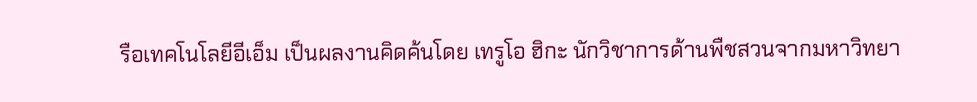รือเทคโนโลยีอีเอ็ม เป็นผลงานคิดค้นโดย เทรูโอ ฮิกะ นักวิชาการด้านพืชสวนจากมหาวิทยา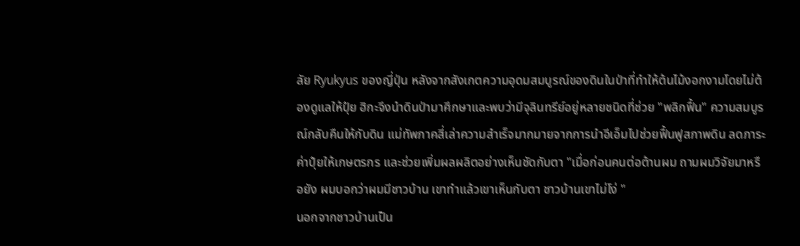ลัย Ryukyus ของญี่ปุ่น หลังจากสังเกตความอุดมสมบูรณ์ของดินในป่าที่ทำให้ต้นไม้งอกงามโดยไม่ต้องดูแลให้ปุ๋ย ฮิกะจึงนำดินป่ามาศึกษาและพบว่ามีจุลินทรีย์อยู่หลายชนิดที่ช่วย "พลิกฟื้น" ความสมบูรณ์กลับคืนให้กับดิน แม่ทัพภาคสี่เล่าความสำเร็จมากมายจากการนำอีเอ็มไปช่วยฟื้นฟูสภาพดิน ลดภาระค่าปุ๋ยให้เกษตรกร และช่วยเพิ่มผลผลิตอย่างเห็นชัดกับตา "เมื่อก่อนคนต่อต้านผม ถามผมวิจัยมาหรือยัง ผมบอกว่าผมมีชาวบ้าน เขาทำแล้วเขาเห็นกับตา ชาวบ้านเขาไม่โง่ "
นอกจากชาวบ้านเป็น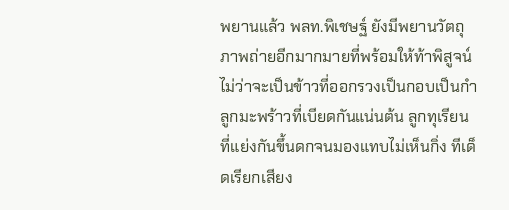พยานแล้ว พลท.พิเชษฐ์ ยังมีพยานวัตถุภาพถ่ายอีกมากมายที่พร้อมให้ท้าพิสูจน์ ไม่ว่าจะเป็นข้าวที่ออกรวงเป็นกอบเป็นกำ ลูกมะพร้าวที่เบียดกันแน่นต้น ลูกทุเรียนที่แย่งกันขึ้นดกจนมองแทบไม่เห็นกิ่ง ทีเด็ดเรียกเสียง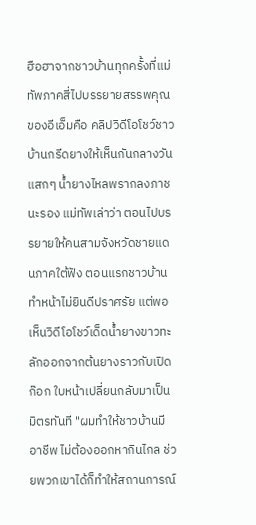ฮือฮาจากชาวบ้านทุกครั้งที่แม่ทัพภาคสี่ไปบรรยายสรรพคุณของอีเอ็มคือ คลิปวิดีโอโชว์ชาวบ้านกรีดยางให้เห็นกันกลางวันแสกๆ น้ำยางไหลพรากลงภาชนะรอง แม่ทัพเล่าว่า ตอนไปบรรยายให้คนสามจังหวัดชายแดนภาคใต้ฟัง ตอนแรกชาวบ้านทำหน้าไม่ยินดีปราศรัย แต่พอเห็นวิดีโอโชว์เด็ดน้ำยางขาวทะลักออกจากต้นยางราวกับเปิดก๊อก ใบหน้าเปลี่ยนกลับมาเป็นมิตรทันที "ผมทำให้ชาวบ้านมีอาชีพ ไม่ต้องออกหากินไกล ช่วยพวกเขาได้ก็ทำให้สถานการณ์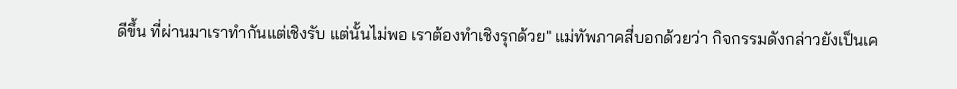ดีขึ้น ที่ผ่านมาเราทำกันแต่เชิงรับ แต่นั้นไม่พอ เราต้องทำเชิงรุกด้วย" แม่ทัพภาคสี่บอกด้วยว่า กิจกรรมดังกล่าวยังเป็นเค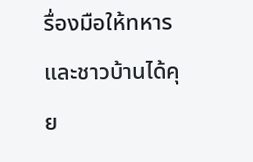รื่องมือให้ทหารและชาวบ้านได้คุย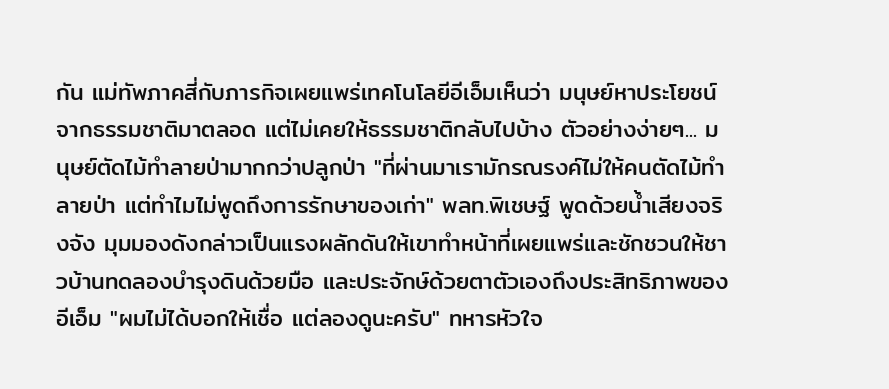กัน แม่ทัพภาคสี่กับภารกิจเผยแพร่เทคโนโลยีอีเอ็มเห็นว่า มนุษย์หาประโยชน์จากธรรมชาติมาตลอด แต่ไม่เคยให้ธรรมชาติกลับไปบ้าง ตัวอย่างง่ายๆ... มนุษย์ตัดไม้ทำลายป่ามากกว่าปลูกป่า "ที่ผ่านมาเรามักรณรงค์ไม่ให้คนตัดไม้ทำลายป่า แต่ทำไมไม่พูดถึงการรักษาของเก่า" พลท.พิเชษฐ์ พูดด้วยน้ำเสียงจริงจัง มุมมองดังกล่าวเป็นแรงผลักดันให้เขาทำหน้าที่เผยแพร่และชักชวนให้ชาวบ้านทดลองบำรุงดินด้วยมือ และประจักษ์ด้วยตาตัวเองถึงประสิทธิภาพของอีเอ็ม "ผมไม่ได้บอกให้เชื่อ แต่ลองดูนะครับ" ทหารหัวใจ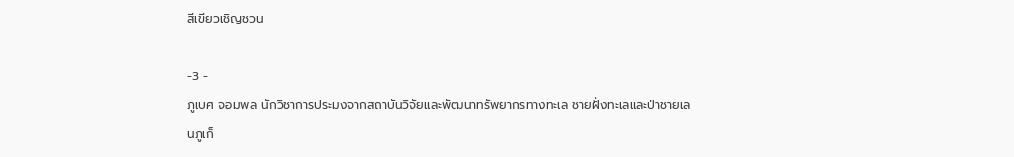สีเขียวเชิญชวน

-3 -
ภูเบศ จอมพล นักวิชาการประมงจากสถาบันวิจัยและพัฒนาทรัพยากรทางทะเล ชายฝั่งทะเลและป่าชายเลนภูเก็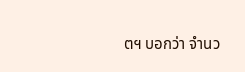ตฯ บอกว่า จำนว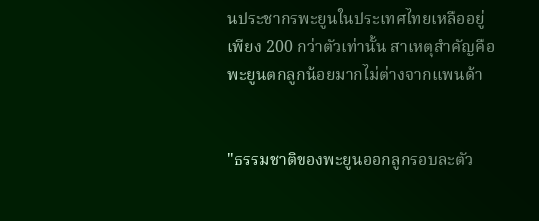นประชากรพะยูนในประเทศไทยเหลืออยู่เพียง 200 กว่าตัวเท่านั้น สาเหตุสำคัญคือ พะยูนตกลูกน้อยมากไม่ต่างจากแพนด้า


"ธรรมชาติของพะยูนออกลูกรอบละตัว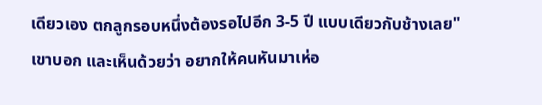เดียวเอง ตกลูกรอบหนึ่งต้องรอไปอีก 3-5 ปี แบบเดียวกับช้างเลย" เขาบอก และเห็นด้วยว่า อยากให้คนหันมาเห่อ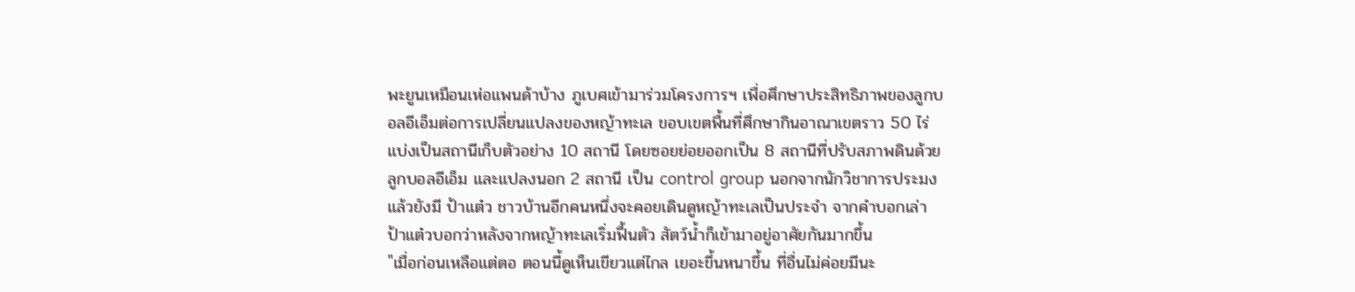พะยูนเหมือนเห่อแพนด้าบ้าง ภูเบศเข้ามาร่วมโครงการฯ เพื่อศึกษาประสิทธิภาพของลูกบอลอีเอ็มต่อการเปลี่ยนแปลงของหญ้าทะเล ขอบเขตพื้นที่ศึกษากินอาณาเขตราว 50 ไร่ แบ่งเป็นสถานีเก็บตัวอย่าง 10 สถานี โดยซอยย่อยออกเป็น 8 สถานีที่ปรับสภาพดินด้วยลูกบอลอีเอ็ม และแปลงนอก 2 สถานี เป็น control group นอกจากนักวิชาการประมงแล้วยังมี ป้าแต๋ว ชาวบ้านอีกคนหนึ่งจะคอยเดินดูหญ้าทะเลเป็นประจำ จากคำบอกเล่า ป้าแต๋วบอกว่าหลังจากหญ้าทะเลเริ่มฟื้นตัว สัตว์น้ำก็เข้ามาอยู่อาศัยกันมากขึ้น
"เมื่อก่อนเหลือแต่ตอ ตอนนี้ดูเห็นเขียวแต่ไกล เยอะขึ้นหนาขึ้น ที่อื่นไม่ค่อยมีนะ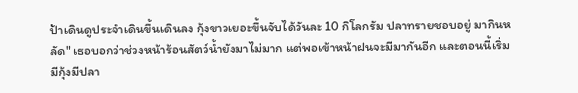ป้าเดินดูประจำเดินขึ้นเดินลง กุ้งขาวเยอะขึ้นจับได้วันละ 10 กิโลกรัม ปลาทรายชอบอยู่ มากินหลัด" เธอบอกว่าช่วงหน้าร้อนสัตว์น้ำยังมาไม่มาก แต่พอเข้าหน้าฝนจะมีมากันอีก และตอนนี้เริ่มมีกุ้งมีปลา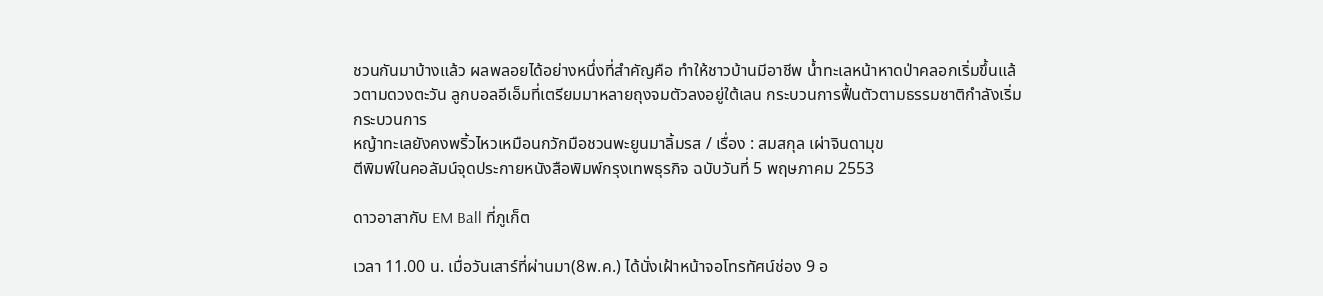ชวนกันมาบ้างแล้ว ผลพลอยได้อย่างหนึ่งที่สำคัญคือ ทำให้ชาวบ้านมีอาชีพ น้ำทะเลหน้าหาดป่าคลอกเริ่มขึ้นแล้วตามดวงตะวัน ลูกบอลอีเอ็มที่เตรียมมาหลายถุงจมตัวลงอยู่ใต้เลน กระบวนการฟื้นตัวตามธรรมชาติกำลังเริ่มกระบวนการ
หญ้าทะเลยังคงพริ้วไหวเหมือนกวักมือชวนพะยูนมาลิ้มรส / เรื่อง : สมสกุล เผ่าจินดามุข
ตีพิมพ์ในคอลัมน์จุดประกายหนังสือพิมพ์กรุงเทพธุรกิจ ฉบับวันที่ 5 พฤษภาคม 2553

ดาวอาสากับ EM Ball ที่ภูเก็ต

เวลา 11.00 น. เมื่อวันเสาร์ที่ผ่านมา(8พ.ค.) ได้นั่งเฝ้าหน้าจอโทรทัศน์ช่อง 9 อ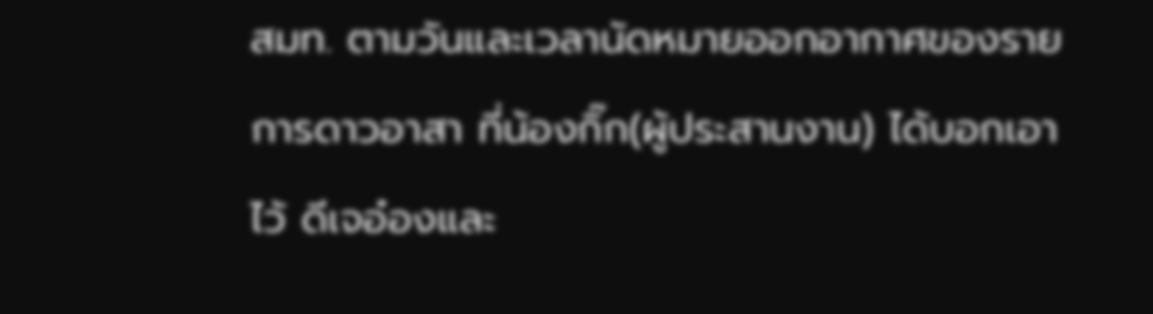สมท. ตามวันและเวลานัดหมายออกอากาศของรายการดาวอาสา ที่น้องกิ๊ก(ผู้ประสานงาน) ได้บอกเอาไว้ ดีเจอ๋องและ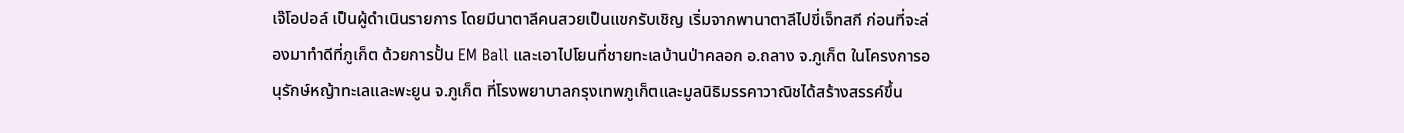เจ๊โอปอล์ เป็นผู้ดำเนินรายการ โดยมีนาตาลีคนสวยเป็นแขกรับเชิญ เริ่มจากพานาตาลีไปขี่เจ็ทสกี ก่อนที่จะล่องมาทำดีที่ภูเก็ต ด้วยการปั้น EM Ball และเอาไปโยนที่ชายทะเลบ้านป่าคลอก อ.ถลาง จ.ภูเก็ต ในโครงการอนุรักษ์หญ้าทะเลและพะยูน จ.ภูเก็ต ที่โรงพยาบาลกรุงเทพภูเก็ตและมูลนิธิมรรคาวาณิชได้สร้างสรรค์ขึ้น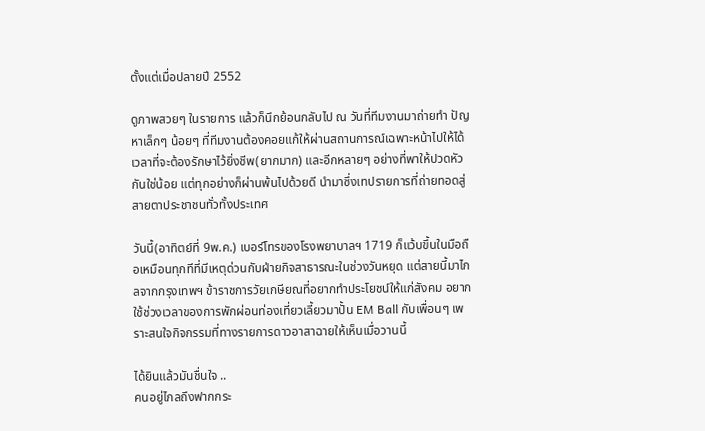ตั้งแต่เมื่อปลายปี 2552

ดูภาพสวยๆ ในรายการ แล้วก็นึกย้อนกลับไป ณ วันที่ทีมงานมาถ่ายทำ ปัญหาเล็กๆ น้อยๆ ที่ทีมงานต้องคอยแก้ให้ผ่านสถานการณ์เฉพาะหน้าไปให้ได้ เวลาที่จะต้องรักษาไว้ยิ่งชีพ(ยากมาก) และอีกหลายๆ อย่างที่พาให้ปวดหัวกันใช่น้อย แต่ทุกอย่างก็ผ่านพ้นไปด้วยดี นำมาซึ่งเทปรายการที่ถ่ายทอดสู่สายตาประชาชนทั่วทั้งประเทศ

วันนี้(อาทิตย์ที่ 9พ.ค.) เบอร์โทรของโรงพยาบาลฯ 1719 ก็แว้บขึ้นในมือถือเหมือนทุกทีที่มีเหตุด่วนกับฝ่ายกิจสาธารณะในช่วงวันหยุด แต่สายนี้มาไกลจากกรุงเทพฯ ข้าราชการวัยเกษียณที่อยากทำประโยชน์ให้แก่สังคม อยากใช้ช่วงเวลาของการพักผ่อนท่องเที่ยวเลี้ยวมาปั้น EM Ball กับเพื่อนๆ เพราะสนใจกิจกรรมที่ทางรายการดาวอาสาฉายให้เห็นเมื่อวานนี้

ได้ยินแล้วมันชื่นใจ ..
คนอยู่ไกลถึงฟากกระ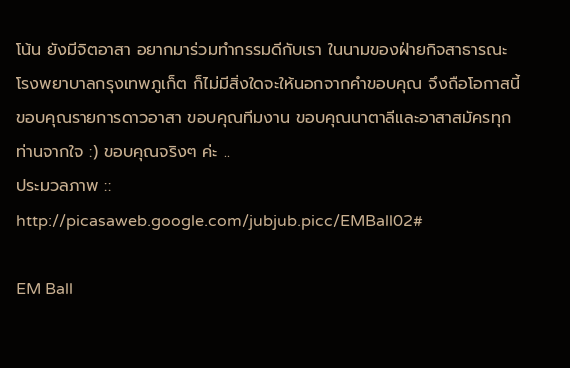โน้น ยังมีจิตอาสา อยากมาร่วมทำกรรมดีกับเรา ในนามของฝ่ายกิจสาธารณะโรงพยาบาลกรุงเทพภูเก็ต ก็ไม่มีสิ่งใดจะให้นอกจากคำขอบคุณ จึงถือโอกาสนี้ขอบคุณรายการดาวอาสา ขอบคุณทีมงาน ขอบคุณนาตาลีและอาสาสมัครทุกท่านจากใจ :) ขอบคุณจริงๆ ค่ะ ..
ประมวลภาพ :: http://picasaweb.google.com/jubjub.picc/EMBall02#

EM Ball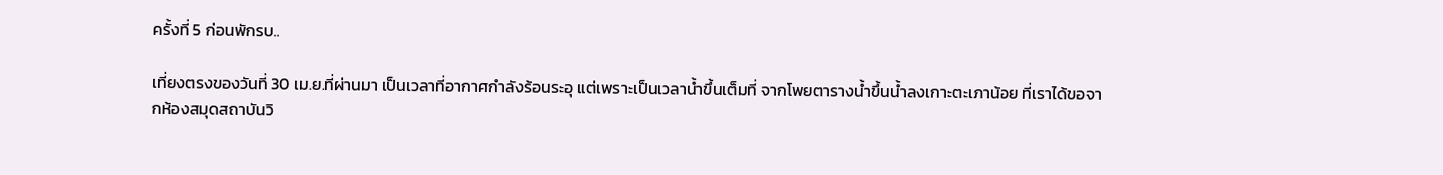ครั้งที่ 5 ก่อนพักรบ..

เที่ยงตรงของวันที่ 30 เม.ย.ที่ผ่านมา เป็นเวลาที่อากาศกำลังร้อนระอุ แต่เพราะเป็นเวลาน้ำขึ้นเต็มที่ จากโพยตารางน้ำขึ้นน้ำลงเกาะตะเภาน้อย ที่เราได้ขอจากห้องสมุดสถาบันวิ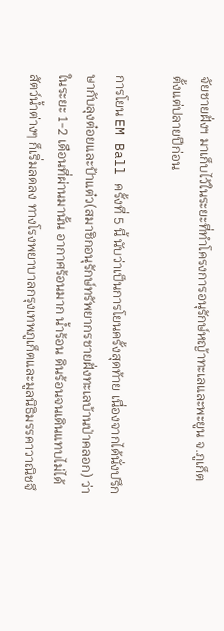จัยชายฝั่งฯ มาเก็บไว้ในระยะที่ทำโครงการอนุรักษ์หญ้าทะเลและพะยูน จ.ภูเก็ต ตั้งแต่ปลายปีก่อน

การโยน EM Ball ครั้งที่ 5 นี้ นับว่าเป็นการโยนครั้งสุดท้าย เนื่องจากได้นั่งปรึกษากับลุงต๋อยและป้าแต๋ว(สมาชิกอนุรักษ์ทรัพยากรชายฝั่งทะเลบ้านป่าคลอก) ว่าในระยะ 1-2 เดือนที่ผ่านมานั้น อากาศร้อนมาก น้ำร้อน ดินร้อนจนเดินแทบไม่ได้ สัตว์น้ำต่างๆ ก็เริ่มลดลง ทางโรงพยาบาลกรุงเทพภูเก็ตและมูลนิธิมรรคาวาณิชจึ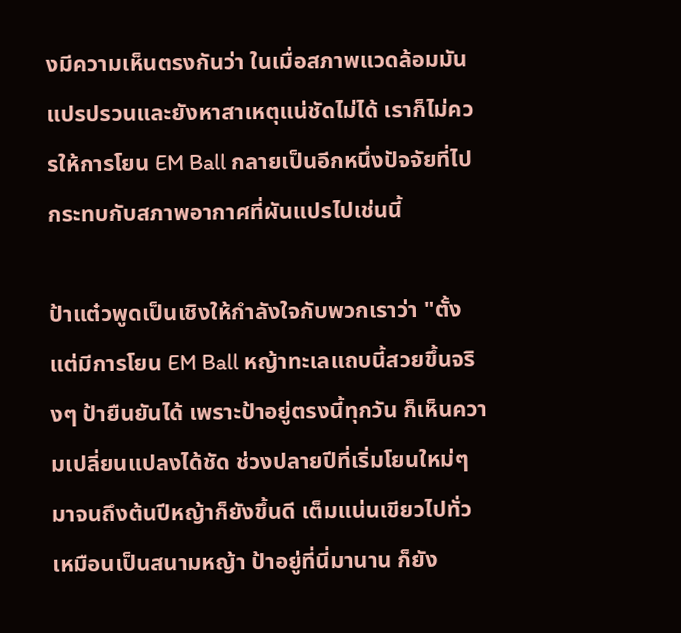งมีความเห็นตรงกันว่า ในเมื่อสภาพแวดล้อมมันแปรปรวนและยังหาสาเหตุแน่ชัดไม่ได้ เราก็ไม่ควรให้การโยน EM Ball กลายเป็นอีกหนึ่งปัจจัยที่ไปกระทบกับสภาพอากาศที่ผันแปรไปเช่นนี้

ป้าแต๋วพูดเป็นเชิงให้กำลังใจกับพวกเราว่า "ตั้งแต่มีการโยน EM Ball หญ้าทะเลแถบนี้สวยขึ้นจริงๆ ป้ายืนยันได้ เพราะป้าอยู่ตรงนี้ทุกวัน ก็เห็นความเปลี่ยนแปลงได้ชัด ช่วงปลายปีที่เริ่มโยนใหม่ๆ มาจนถึงต้นปีหญ้าก็ยังขึ้นดี เต็มแน่นเขียวไปทั่ว เหมือนเป็นสนามหญ้า ป้าอยู่ที่นี่มานาน ก็ยัง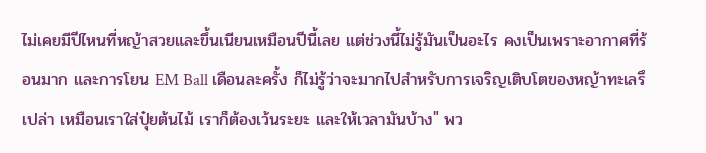ไม่เคยมีปีไหนที่หญ้าสวยและขึ้นเนียนเหมือนปีนี้เลย แต่ช่วงนี้ไม่รู้มันเป็นอะไร คงเป็นเพราะอากาศที่ร้อนมาก และการโยน EM Ball เดือนละครั้ง ก็ไม่รู้ว่าจะมากไปสำหรับการเจริญเติบโตของหญ้าทะเลรึเปล่า เหมือนเราใส่ปุ๋ยต้นไม้ เราก็ต้องเว้นระยะ และให้เวลามันบ้าง" พว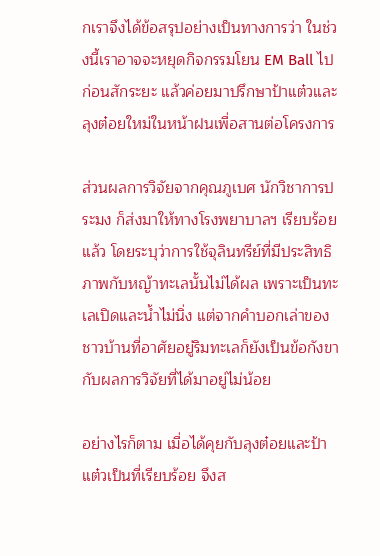กเราจึงได้ข้อสรุปอย่างเป็นทางการว่า ในช่วงนี้เราอาจจะหยุดกิจกรรมโยน EM Ball ไปก่อนสักระยะ แล้วค่อยมาปรึกษาป้าแต๋วและลุงต๋อยใหม่ในหน้าฝนเพื่อสานต่อโครงการ

ส่วนผลการวิจัยจากคุณภูเบศ นักวิชาการประมง ก็ส่งมาให้ทางโรงพยาบาลฯ เรียบร้อยแล้ว โดยระบุว่าการใช้จุลินทรีย์ที่มีประสิทธิภาพกับหญ้าทะเลนั้นไม่ได้ผล เพราะเป็นทะเลเปิดและน้ำไม่นิ่ง แต่จากคำบอกเล่าของชาวบ้านที่อาศัยอยู่ริมทะเลก็ยังเป็นข้อกังขากับผลการวิจัยที่ได้มาอยู่ไม่น้อย

อย่างไรก็ตาม เมื่อได้คุยกับลุงต๋อยและป้าแต๋วเป็นที่เรียบร้อย จึงส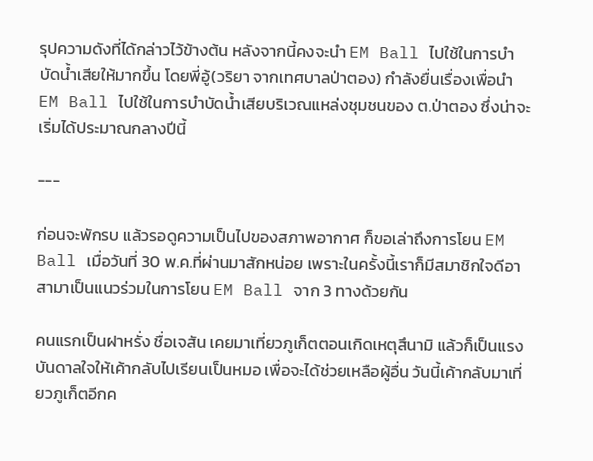รุปความดังที่ได้กล่าวไว้ข้างต้น หลังจากนี้คงจะนำ EM Ball ไปใช้ในการบำบัดน้ำเสียให้มากขึ้น โดยพี่อู้(วริยา จากเทศบาลป่าตอง) กำลังยื่นเรื่องเพื่อนำ EM Ball ไปใช้ในการบำบัดน้ำเสียบริเวณแหล่งชุมชนของ ต.ป่าตอง ซึ่งน่าจะเริ่มได้ประมาณกลางปีนี้

---

ก่อนจะพักรบ แล้วรอดูความเป็นไปของสภาพอากาศ ก็ขอเล่าถึงการโยน EM Ball เมื่อวันที่ 30 พ.ค.ที่ผ่านมาสักหน่อย เพราะในครั้งนี้เราก็มีสมาชิกใจดีอาสามาเป็นแนวร่วมในการโยน EM Ball จาก 3 ทางด้วยกัน

คนแรกเป็นฝาหรั่ง ชื่อเจสัน เคยมาเที่ยวภูเก็ตตอนเกิดเหตุสึนามิ แล้วก็เป็นแรงบันดาลใจให้เค้ากลับไปเรียนเป็นหมอ เพื่อจะได้ช่วยเหลือผู้อื่น วันนี้เค้ากลับมาเที่ยวภูเก็ตอีกค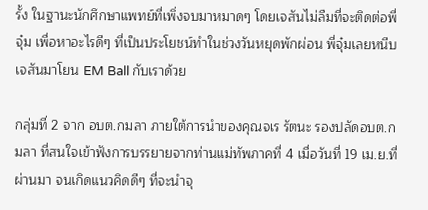รั้ง ในฐานะนักศึกษาแพทย์ที่เพิ่งจบมาหมาดๆ โดยเจสันไม่ลืมที่จะติดต่อพี่จุ๋ม เพื่อหาอะไรดีๆ ที่เป็นประโยชน์ทำในช่วงวันหยุดพักผ่อน พี่จุ๋มเลยหนีบเจสันมาโยน EM Ball กับเราด้วย

กลุ่มที่ 2 จาก อบต.กมลา ภายใต้การนำของคุณจเร รัตนะ รองปลัดอบต.กมลา ที่สนใจเข้าฟังการบรรยายจากท่านแม่ทัพภาคที่ 4 เมื่อวันที่ 19 เม.ย.ที่ผ่านมา จนเกิดแนวคิดดีๆ ที่จะนำจุ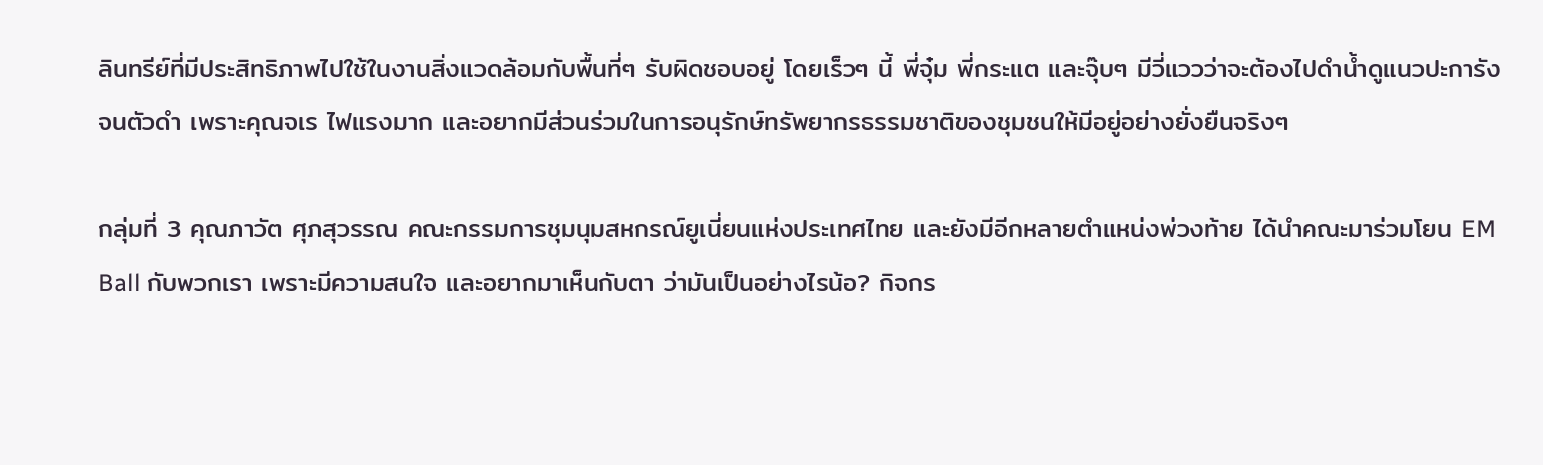ลินทรีย์ที่มีประสิทธิภาพไปใช้ในงานสิ่งแวดล้อมกับพื้นที่ๆ รับผิดชอบอยู่ โดยเร็วๆ นี้ พี่จุ๋ม พี่กระแต และจุ๊บๆ มีวี่แววว่าจะต้องไปดำน้ำดูแนวปะการังจนตัวดำ เพราะคุณจเร ไฟแรงมาก และอยากมีส่วนร่วมในการอนุรักษ์ทรัพยากรธรรมชาติของชุมชนให้มีอยู่อย่างยั่งยืนจริงๆ

กลุ่มที่ 3 คุณภาวัต ศุภสุวรรณ คณะกรรมการชุมนุมสหกรณ์ยูเนี่ยนแห่งประเทศไทย และยังมีอีกหลายตำแหน่งพ่วงท้าย ได้นำคณะมาร่วมโยน EM Ball กับพวกเรา เพราะมีความสนใจ และอยากมาเห็นกับตา ว่ามันเป็นอย่างไรน้อ? กิจกร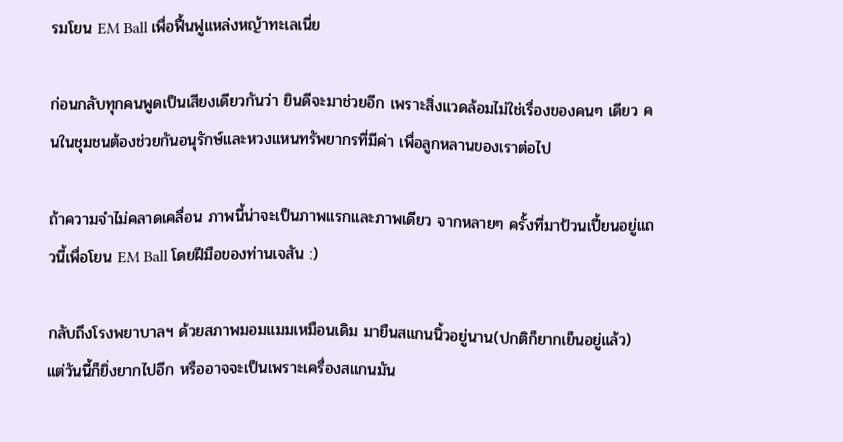รมโยน EM Ball เพื่อฟื้นฟูแหล่งหญ้าทะเลเนี่ย

ก่อนกลับทุกคนพูดเป็นเสียงเดียวกันว่า ยินดีจะมาช่วยอีก เพราะสิ่งแวดล้อมไม่ใช่เรื่องของคนๆ เดียว คนในชุมชนต้องช่วยกันอนุรักษ์และหวงแหนทรัพยากรที่มีค่า เพื่อลูกหลานของเราต่อไป

ถ้าความจำไม่คลาดเคลื่อน ภาพนี้น่าจะเป็นภาพแรกและภาพเดียว จากหลายๆ ครั้งที่มาป้วนเปี้ยนอยู่แถวนี้เพื่อโยน EM Ball โดยฝีมือของท่านเจสัน :)

กลับถึงโรงพยาบาลฯ ด้วยสภาพมอมแมมเหมือนเดิม มายืนสแกนนิ้วอยู่นาน(ปกติก็ยากเย็นอยู่แล้ว) แต่วันนี้ก็ยิ่งยากไปอีก หรืออาจจะเป็นเพราะเครื่องสแกนมัน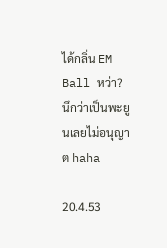ได้กลิ่น EM Ball หว่า? นึกว่าเป็นพะยูนเลยไม่อนุญาต haha

20.4.53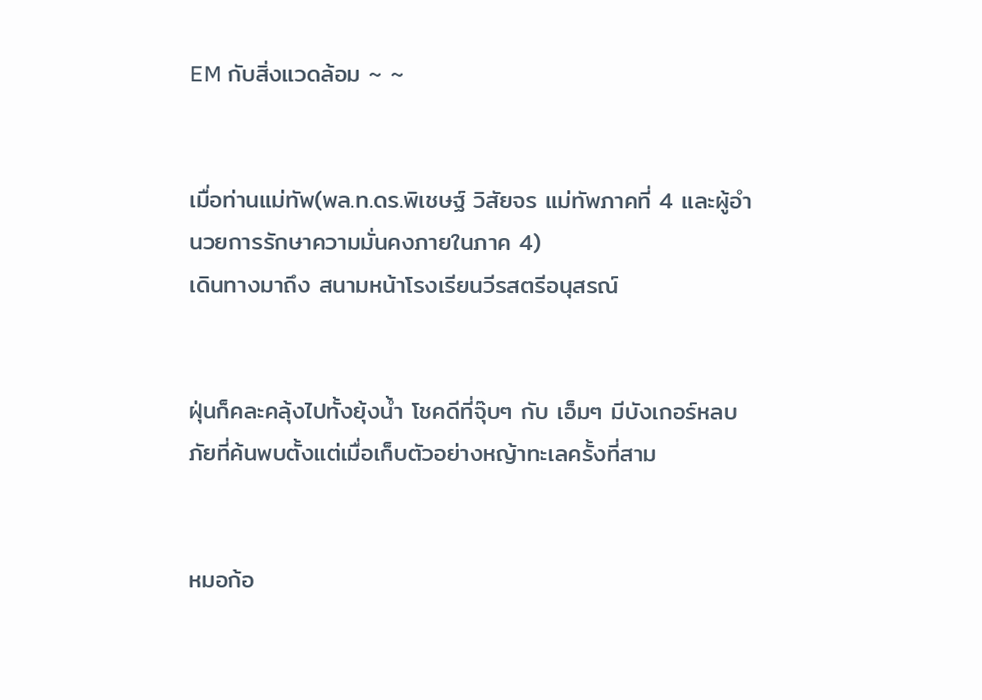EM กับสิ่งแวดล้อม ~ ~


เมื่อท่านแม่ทัพ(พล.ท.ดร.พิเชษฐ์ วิสัยจร แม่ทัพภาคที่ 4 และผู้อำนวยการรักษาความมั่นคงภายในภาค 4)
เดินทางมาถึง สนามหน้าโรงเรียนวีรสตรีอนุสรณ์


ฝุ่นก็คละคลุ้งไปทั้งยุ้งน้ำ โชคดีที่จุ๊บๆ กับ เอ็มๆ มีบังเกอร์หลบภัยที่ค้นพบตั้งแต่เมื่อเก็บตัวอย่างหญ้าทะเลครั้งที่สาม


หมอก้อ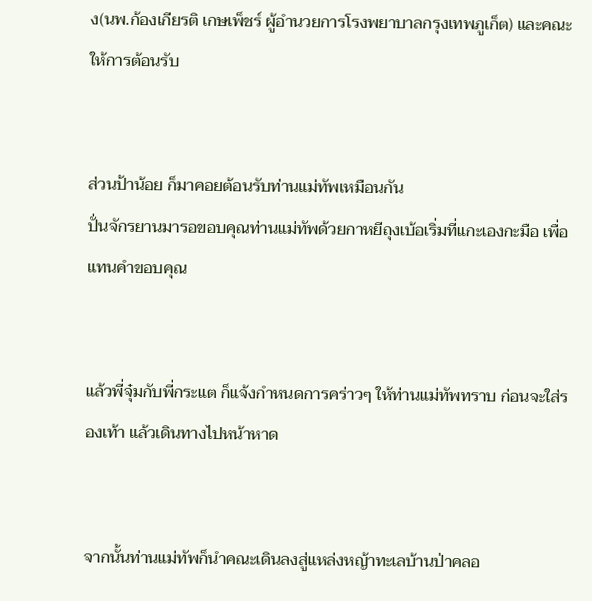ง(นพ.ก้องเกียรติ เกษเพ็ชร์ ผู้อำนวยการโรงพยาบาลกรุงเทพภูเก็ต) และคณะให้การต้อนรับ


ส่วนป้าน้อย ก็มาคอยต้อนรับท่านแม่ทัพเหมือนกัน
ปั่นจักรยานมารอขอบคุณท่านแม่ทัพด้วยกาหยีถุงเบ้อเริ่มที่แกะเองกะมือ เพื่อแทนคำขอบคุณ


แล้วพี่จุ๋มกับพี่กระแต ก็แจ้งกำหนดการคร่าวๆ ให้ท่านแม่ทัพทราบ ก่อนจะใส่รองเท้า แล้วเดินทางไปหน้าหาด


จากนั้นท่านแม่ทัพก็นำคณะเดินลงสู่แหล่งหญ้าทะเลบ้านป่าคลอ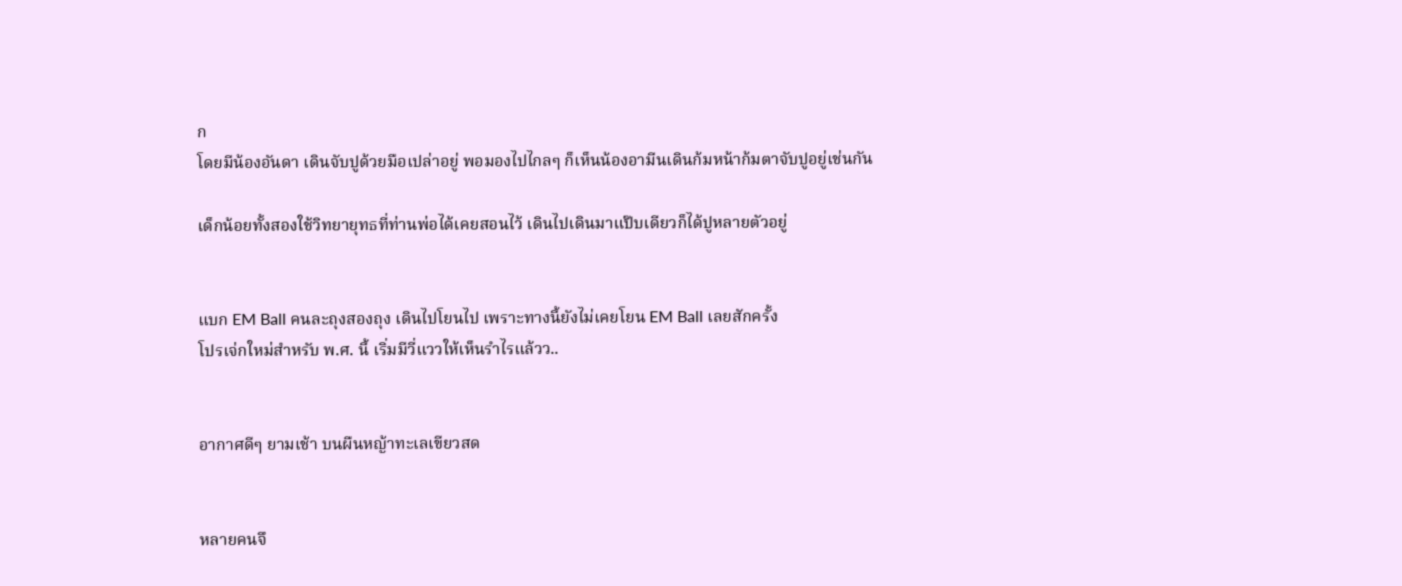ก
โดยมีน้องอันดา เดินจับปูด้วยมือเปล่าอยู่ พอมองไปไกลๆ ก็เห็นน้องอามีนเดินก้มหน้าก้มตาจับปูอยู่เช่นกัน

เด็กน้อยทั้งสองใช้วิทยายุทธที่ท่านพ่อได้เคยสอนไว้ เดินไปเดินมาแป๊บเดียวก็ได้ปูหลายตัวอยู่


แบก EM Ball คนละถุงสองถุง เดินไปโยนไป เพราะทางนี้ยังไม่เคยโยน EM Ball เลยสักครั้ง
โปรเจ่กใหม่สำหรับ พ.ศ. นี้ เริ่มมีวี่แววให้เห็นรำไรแล้วว..


อากาศดีๆ ยามเช้า บนผืนหญ้าทะเลเขียวสด


หลายคนจึ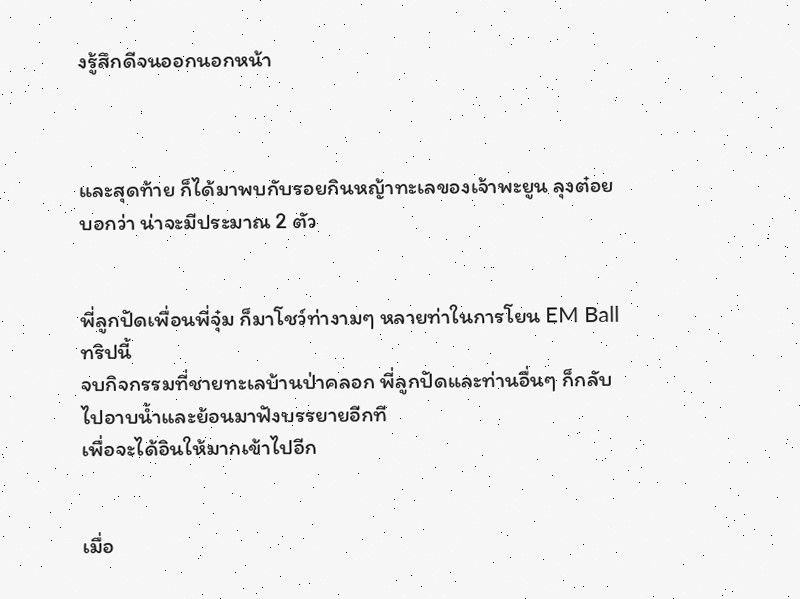งรู้สึกดีจนออกนอกหน้า



และสุดท้าย ก็ได้มาพบกับรอยกินหญ้าทะเลของเจ้าพะยูน ลุงต๋อยบอกว่า น่าจะมีประมาณ 2 ตัว


พี่ลูกปัดเพื่อนพี่จุ๋ม ก็มาโชว์ท่างามๆ หลายท่าในการโยน EM Ball ทริปนี้
จบกิจกรรมที่ชายทะเลบ้านป่าคลอก พี่ลูกปัดและท่านอื่นๆ ก็กลับไปอาบน้ำและย้อนมาฟังบรรยายอีกที
เพื่อจะได้อินให้มากเข้าไปอีก


เมื่อ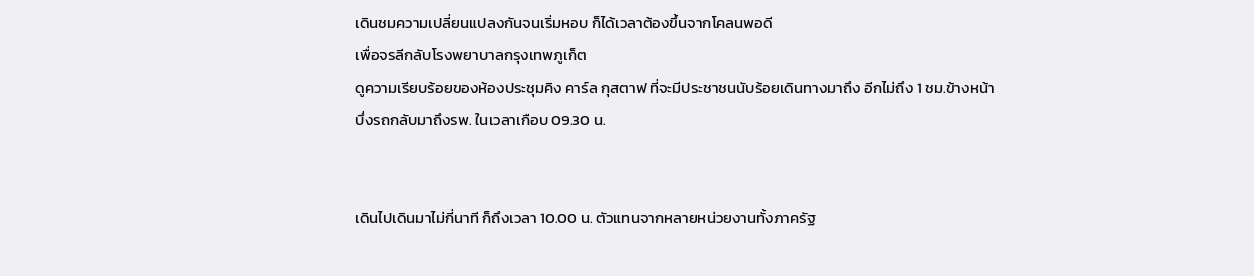เดินชมความเปลี่ยนแปลงกันจนเริ่มหอบ ก็ได้เวลาต้องขึ้นจากโคลนพอดี
เพื่อจรลีกลับโรงพยาบาลกรุงเทพภูเก็ต
ดูความเรียบร้อยของห้องประชุมคิง คาร์ล กุสตาฟ ที่จะมีประชาชนนับร้อยเดินทางมาถึง อีกไม่ถึง 1 ชม.ข้างหน้า
บึ่งรถกลับมาถึงรพ. ในเวลาเกือบ 09.30 น.


เดินไปเดินมาไม่กี่นาที ก็ถึงเวลา 10.00 น. ตัวแทนจากหลายหน่วยงานทั้งภาครัฐ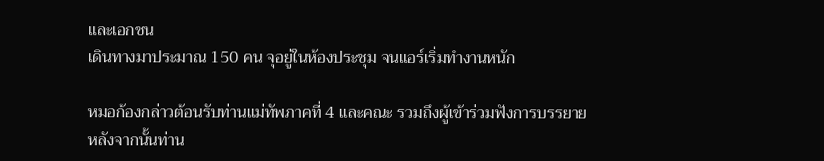และเอกชน
เดินทางมาประมาณ 150 คน จุอยู่ในห้องประชุม จนแอร์เริ่มทำงานหนัก

หมอก้องกล่าวต้อนรับท่านแม่ทัพภาคที่ 4 และคณะ รวมถึงผู้เข้าร่วมฟังการบรรยาย
หลังจากนั้นท่าน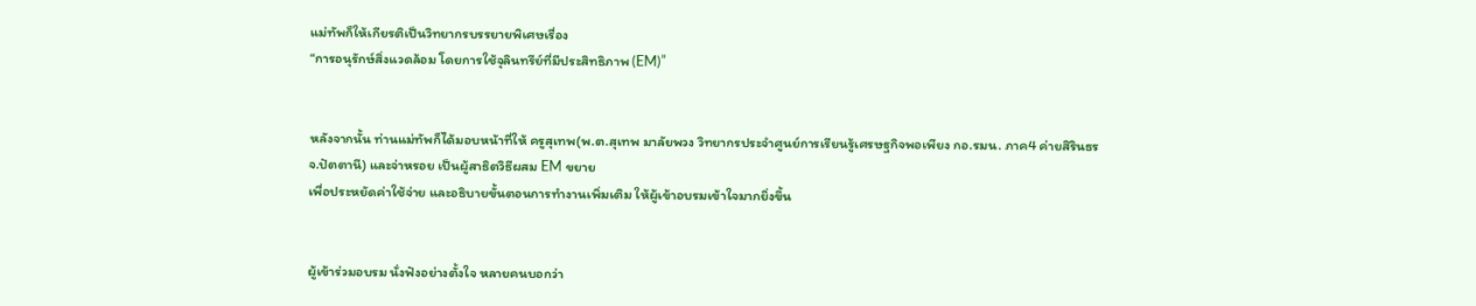แม่ทัพก็ให้เกียรติเป็นวิทยากรบรรยายพิเศษเรื่อง
“การอนุรักษ์สิ่งแวดล้อม โดยการใช้จุลินทรีย์ที่มีประสิทธิภาพ (EM)”


หลังจากนั้น ท่านแม่ทัพก็ได้มอบหน้าที่ให้ ครูสุเทพ(พ.ต.สุเทพ มาลัยพวง วิทยากรประจำศูนย์การเรียนรู้เศรษฐกิจพอเพียง กอ.รมน. ภาค4 ค่ายสิรินธร จ.ปัตตานี) และจ่าหรอย เป็นผู้สาธิตวิธีผสม EM ขยาย
เพื่อประหยัดค่าใช้จ่าย และอธิบายขั้นตอนการทำงานเพิ่มเติม ให้ผู้เข้าอบรมเข้าใจมากยิ่งขึ้น


ผู้เข้าร่วมอบรม นั่งฟังอย่างตั้งใจ หลายคนบอกว่า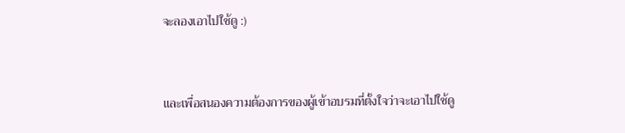จะลองเอาไปใช้ดู :)


และเพื่อสนองความต้องการของผู้เข้าอบรมที่ตั้งใจว่าจะเอาไปใช้ดู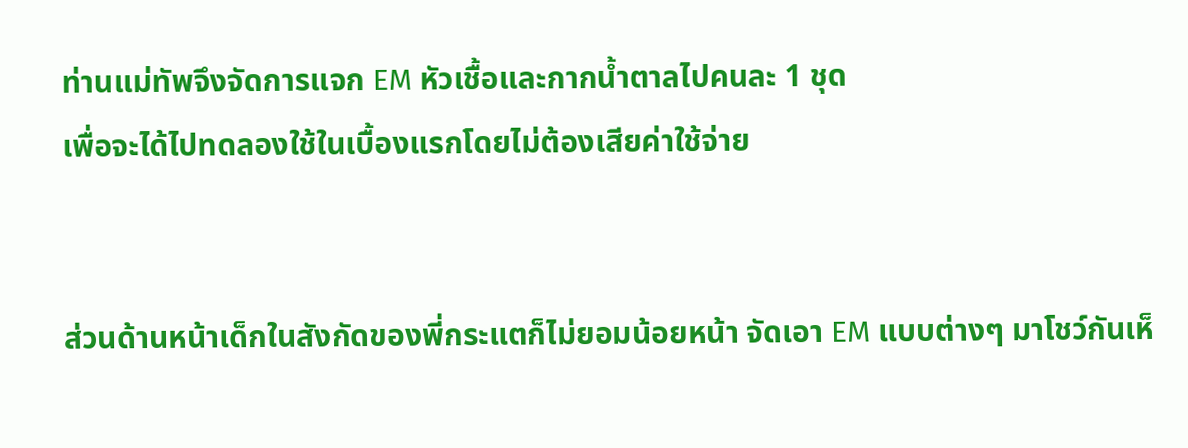ท่านแม่ทัพจึงจัดการแจก EM หัวเชื้อและกากน้ำตาลไปคนละ 1 ชุด
เพื่อจะได้ไปทดลองใช้ในเบื้องแรกโดยไม่ต้องเสียค่าใช้จ่าย


ส่วนด้านหน้าเด็กในสังกัดของพี่กระแตก็ไม่ยอมน้อยหน้า จัดเอา EM แบบต่างๆ มาโชว์กันเห็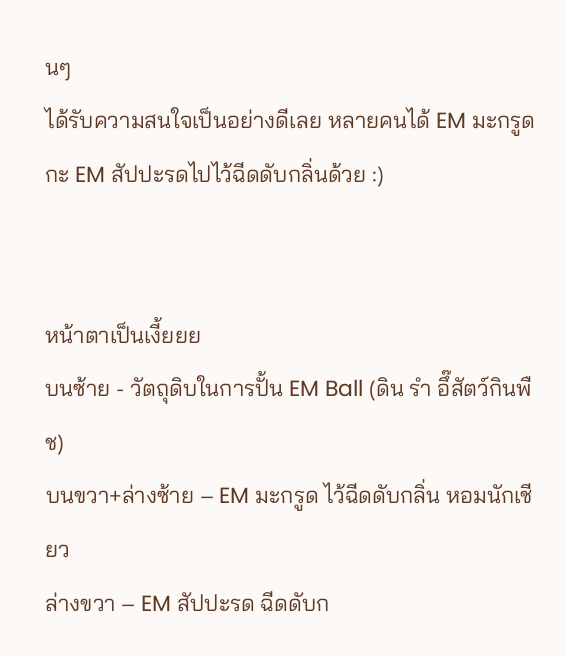นๆ
ได้รับความสนใจเป็นอย่างดีเลย หลายคนได้ EM มะกรูดกะ EM สัปปะรดไปไว้ฉีดดับกลิ่นด้วย :)


หน้าตาเป็นเงี้ยยย
บนซ้าย - วัตถุดิบในการปั้น EM Ball (ดิน รำ อึ๊สัตว์กินพืช)
บนขวา+ล่างซ้าย – EM มะกรูด ไว้ฉีดดับกลิ่น หอมนักเชียว
ล่างขวา – EM สัปปะรด ฉีดดับก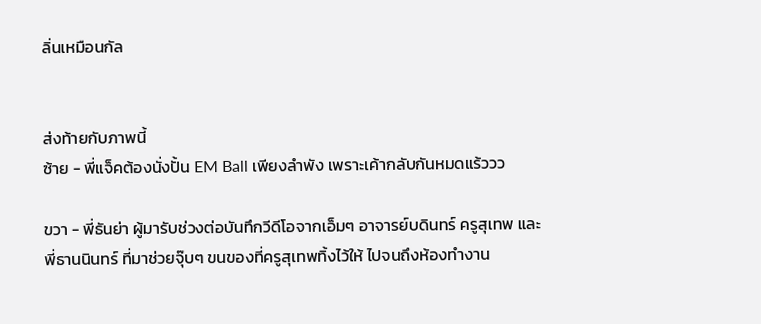ลิ่นเหมือนกัล


ส่งท้ายกับภาพนี้
ซ้าย - พี่แจ็คต้องนั่งปั้น EM Ball เพียงลำพัง เพราะเค้ากลับกันหมดแร้ววว

ขวา - พี่ธันย่า ผู้มารับช่วงต่อบันทึกวีดีโอจากเอ็มๆ อาจารย์บดินทร์ ครูสุเทพ และพี่ธานนินทร์ ที่มาช่วยจุ๊บๆ ขนของที่ครูสุเทพทิ้งไว้ให้ ไปจนถึงห้องทำงาน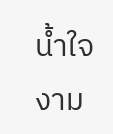น้ำใจงาม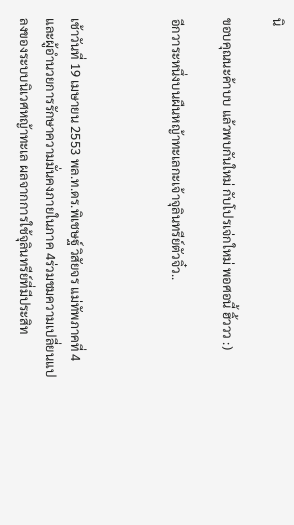นิ

ขอบคุณนะค้าบบ แล้วพบกันใหม่ กับโปรเจ่กใหม่ พอศอนี้ ฮิ้ววว :)

อีกวาระหนึ่งบนผืนหญ้าทะเลกะเจ้าจุลินทรีย์ตัวจิ๋ว..



เช้าวันที่ 19 เมษายน 2553 พล.ท.ดร.พิเชษฐ์ วิสัยจร แม่ทัพภาคที่ 4 และผู้อำนวยการรักษาความมั่นคงภายในภาค 4ร่วมชมความเปลี่ยนแปลงของระบบนิเวศหญ้าทะเล ผลจากการใช้จุลินทรีย์ที่มีประสิท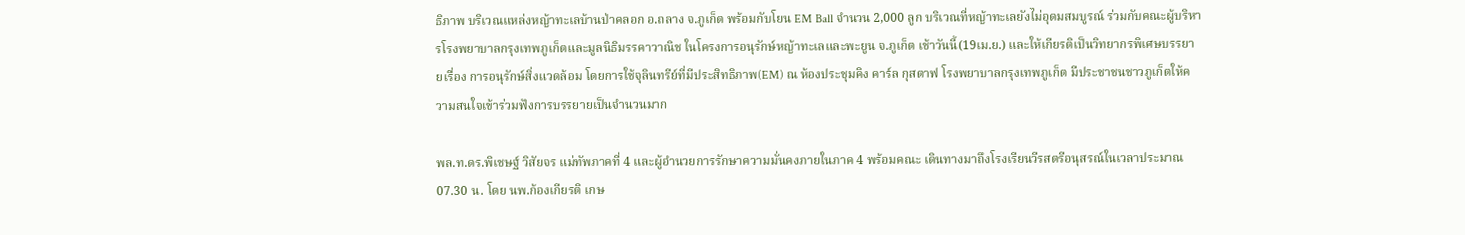ธิภาพ บริเวณแหล่งหญ้าทะเลบ้านป่าคลอก อ.ถลาง จ.ภูเก็ต พร้อมกับโยน EM Ball จำนวน 2,000 ลูก บริเวณที่หญ้าทะเลยังไม่อุดมสมบูรณ์ ร่วมกับคณะผู้บริหารโรงพยาบาลกรุงเทพภูเก็ตและมูลนิธิมรรคาวาณิช ในโครงการอนุรักษ์หญ้าทะเลและพะยูน จ.ภูเก็ต เช้าวันนี้(19เม.ย.) และให้เกียรติเป็นวิทยากรพิเศษบรรยายเรื่อง การอนุรักษ์สิ่งแวดล้อม โดยการใช้จุลินทรีย์ที่มีประสิทธิภาพ(EM) ณ ห้องประชุมคิง คาร์ล กุสตาฟ โรงพยาบาลกรุงเทพภูเก็ต มีประชาชนชาวภูเก็ตให้ความสนใจเข้าร่วมฟังการบรรยายเป็นจำนวนมาก

พล.ท.ดร.พิเชษฐ์ วิสัยจร แม่ทัพภาคที่ 4 และผู้อำนวยการรักษาความมั่นคงภายในภาค 4 พร้อมคณะ เดินทางมาถึงโรงเรียนวีรสตรีอนุสรณ์ในเวลาประมาณ 07.30 น. โดย นพ.ก้องเกียรติ เกษ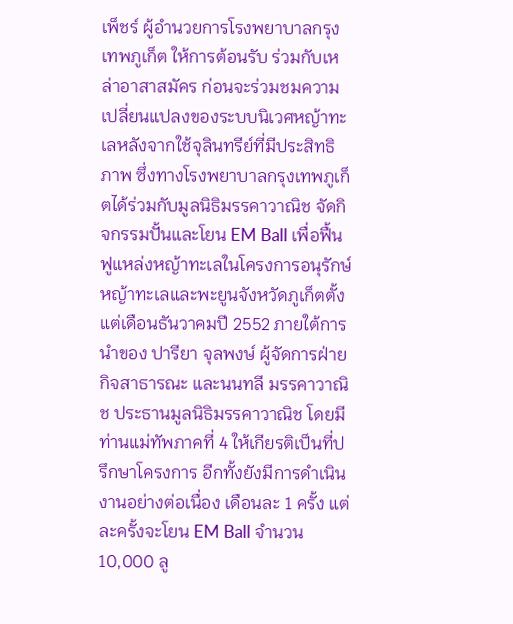เพ็ชร์ ผู้อำนวยการโรงพยาบาลกรุงเทพภูเก็ต ให้การต้อนรับ ร่วมกับเหล่าอาสาสมัคร ก่อนจะร่วมชมความเปลี่ยนแปลงของระบบนิเวศหญ้าทะเลหลังจากใช้จุลินทรีย์ที่มีประสิทธิภาพ ซึ่งทางโรงพยาบาลกรุงเทพภูเก็ตได้ร่วมกับมูลนิธิมรรคาวาณิช จัดกิจกรรมปั้นและโยน EM Ball เพื่อฟื้นฟูแหล่งหญ้าทะเลในโครงการอนุรักษ์หญ้าทะเลและพะยูนจังหวัดภูเก็ตตั้งแต่เดือนธันวาคมปี 2552 ภายใต้การนำของ ปารียา จุลพงษ์ ผู้จัดการฝ่ายกิจสาธารณะ และนนทลี มรรคาวาณิช ประธานมูลนิธิมรรคาวาณิช โดยมีท่านแม่ทัพภาคที่ 4 ให้เกียรติเป็นที่ปรึกษาโครงการ อีกทั้งยังมีการดำเนินงานอย่างต่อเนื่อง เดือนละ 1 ครั้ง แต่ละครั้งจะโยน EM Ball จำนวน 10,000 ลู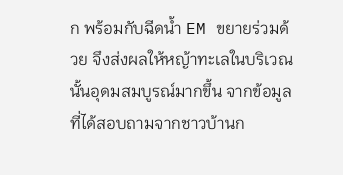ก พร้อมกับฉีดน้ำ EM ขยายร่วมด้วย จึงส่งผลให้หญ้าทะเลในบริเวณนั้นอุดมสมบูรณ์มากขึ้น จากข้อมูลที่ได้สอบถามจากชาวบ้านก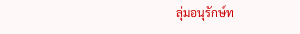ลุ่มอนุรักษ์ท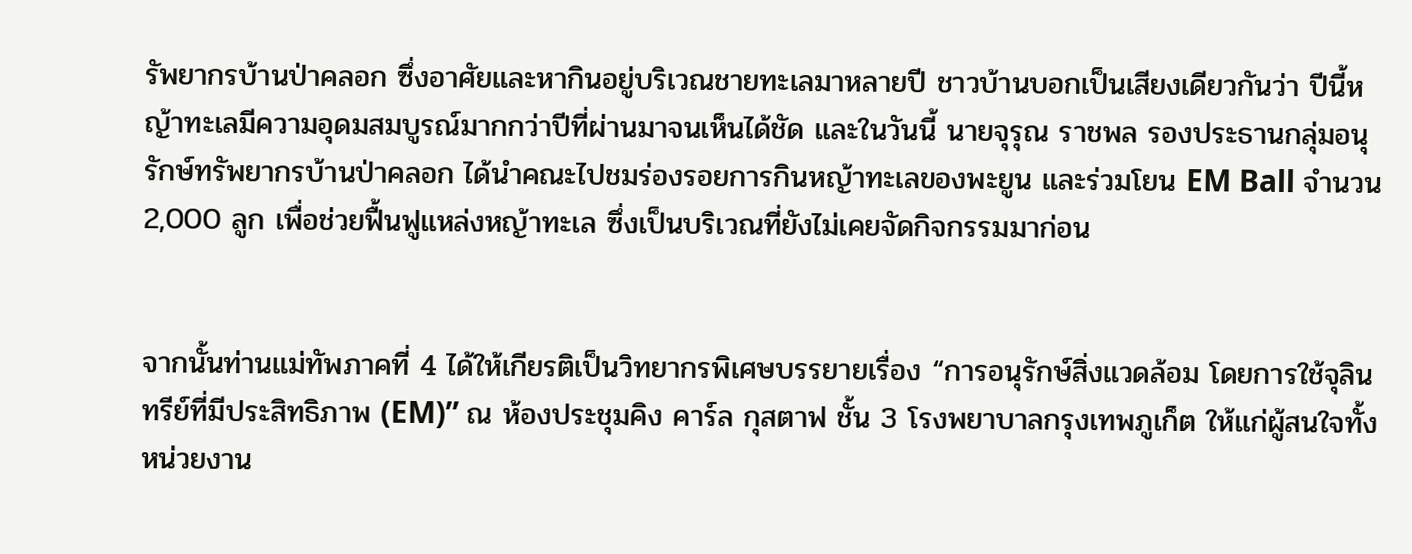รัพยากรบ้านป่าคลอก ซึ่งอาศัยและหากินอยู่บริเวณชายทะเลมาหลายปี ชาวบ้านบอกเป็นเสียงเดียวกันว่า ปีนี้หญ้าทะเลมีความอุดมสมบูรณ์มากกว่าปีที่ผ่านมาจนเห็นได้ชัด และในวันนี้ นายจุรุณ ราชพล รองประธานกลุ่มอนุรักษ์ทรัพยากรบ้านป่าคลอก ได้นำคณะไปชมร่องรอยการกินหญ้าทะเลของพะยูน และร่วมโยน EM Ball จำนวน 2,000 ลูก เพื่อช่วยฟื้นฟูแหล่งหญ้าทะเล ซึ่งเป็นบริเวณที่ยังไม่เคยจัดกิจกรรมมาก่อน


จากนั้นท่านแม่ทัพภาคที่ 4 ได้ให้เกียรติเป็นวิทยากรพิเศษบรรยายเรื่อง “การอนุรักษ์สิ่งแวดล้อม โดยการใช้จุลินทรีย์ที่มีประสิทธิภาพ (EM)” ณ ห้องประชุมคิง คาร์ล กุสตาฟ ชั้น 3 โรงพยาบาลกรุงเทพภูเก็ต ให้แก่ผู้สนใจทั้งหน่วยงาน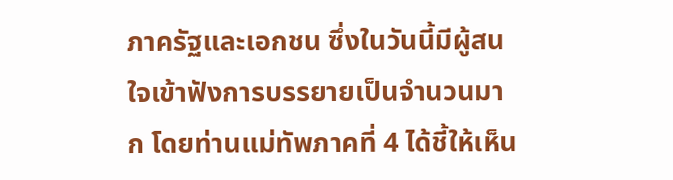ภาครัฐและเอกชน ซึ่งในวันนี้มีผู้สนใจเข้าฟังการบรรยายเป็นจำนวนมาก โดยท่านแม่ทัพภาคที่ 4 ได้ชี้ให้เห็น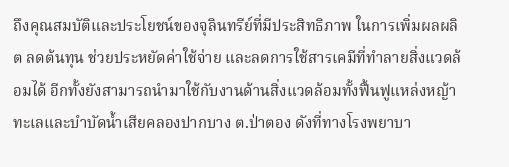ถึงคุณสมบัติและประโยชน์ของจุลินทรีย์ที่มีประสิทธิภาพ ในการเพิ่มผลผลิต ลดต้นทุน ช่วยประหยัดค่าใช้จ่าย และลดการใช้สารเคมีที่ทำลายสิ่งแวดล้อมได้ อีกทั้งยังสามารถนำมาใช้กับงานด้านสิ่งแวดล้อมทั้งฟื้นฟูแหล่งหญ้าทะเลและบำบัดน้ำเสียคลองปากบาง ต.ป่าตอง ดังที่ทางโรงพยาบา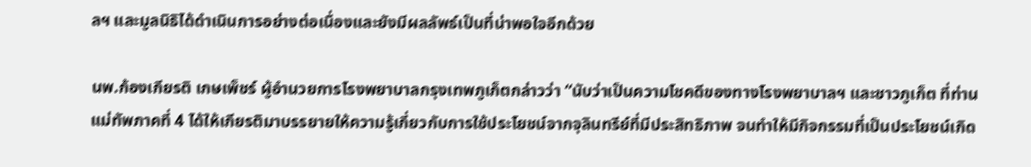ลฯ และมูลนิธิได้ดำเนินการอย่างต่อเนื่องและยังมีผลลัพธ์เป็นที่น่าพอใจอีกด้วย

นพ.ก้องเกียรติ เกษเพ็ชร์ ผู้อำนวยการโรงพยาบาลกรุงเทพภูเก็ตกล่าวว่า “นับว่าเป็นความโชคดีของทางโรงพยาบาลฯ และชาวภูเก็ต ที่ท่านแม่ทัพภาคที่ 4 ได้ให้เกียรติมาบรรยายให้ความรู้เกี่ยวกับการใช้ประโยชน์จากจุลินทรีย์ที่มีประสิทธิภาพ จนทำให้มีกิจกรรมที่เป็นประโยชน์เกิด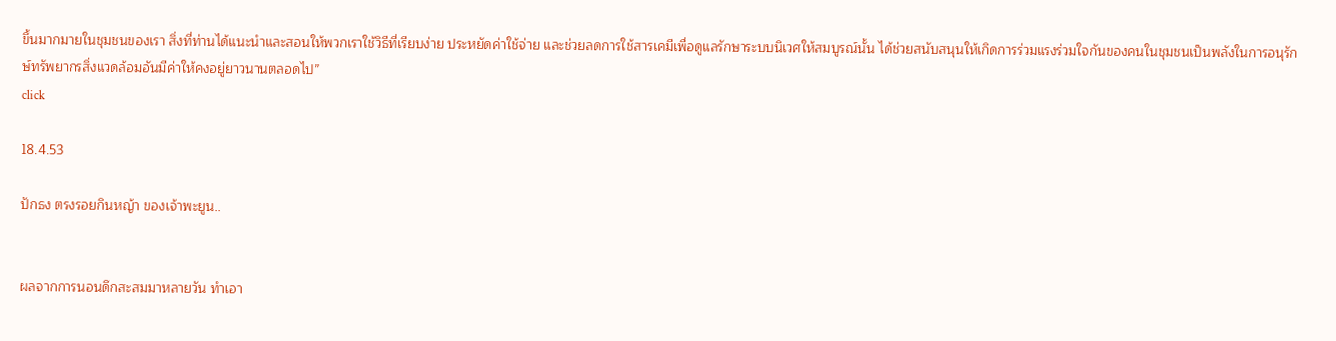ขึ้นมากมายในชุมชนของเรา สิ่งที่ท่านได้แนะนำและสอนให้พวกเราใช้วิธีที่เรียบง่าย ประหยัดค่าใช้จ่าย และช่วยลดการใช้สารเคมีเพื่อดูแลรักษาระบบนิเวศให้สมบูรณ์นั้น ได้ช่วยสนับสนุนให้เกิดการร่วมแรงร่วมใจกันของคนในชุมชนเป็นพลังในการอนุรักษ์ทรัพยากรสิ่งแวดล้อมอันมีค่าให้คงอยู่ยาวนานตลอดไป”
click

18.4.53

ปักธง ตรงรอยกินหญ้า ของเจ้าพะยูน..


ผลจากการนอนดึกสะสมมาหลายวัน ทำเอา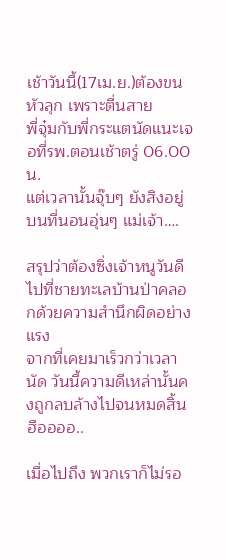เช้าวันนี้(17เม.ย.)ต้องขนหัวลุก เพราะตื่นสาย
พี่จุ๋มกับพี่กระแตนัดแนะเจอที่รพ.ตอนเช้าตรู่ 06.00 น.
แต่เวลานั้นจุ๊บๆ ยังสิงอยู่บนที่นอนอุ่นๆ แม่เจ้า….

สรุปว่าต้องซิ่งเจ้าหนูวันดีไปที่ชายทะเลบ้านป่าคลอกด้วยความสำนึกผิดอย่างแรง
จากที่เคยมาเร็วกว่าเวลานัด วันนี้ความดีเหล่านั้นคงถูกลบล้างไปจนหมดสิ้น ฮืออออ..

เมื่อไปถึง พวกเราก็ไม่รอ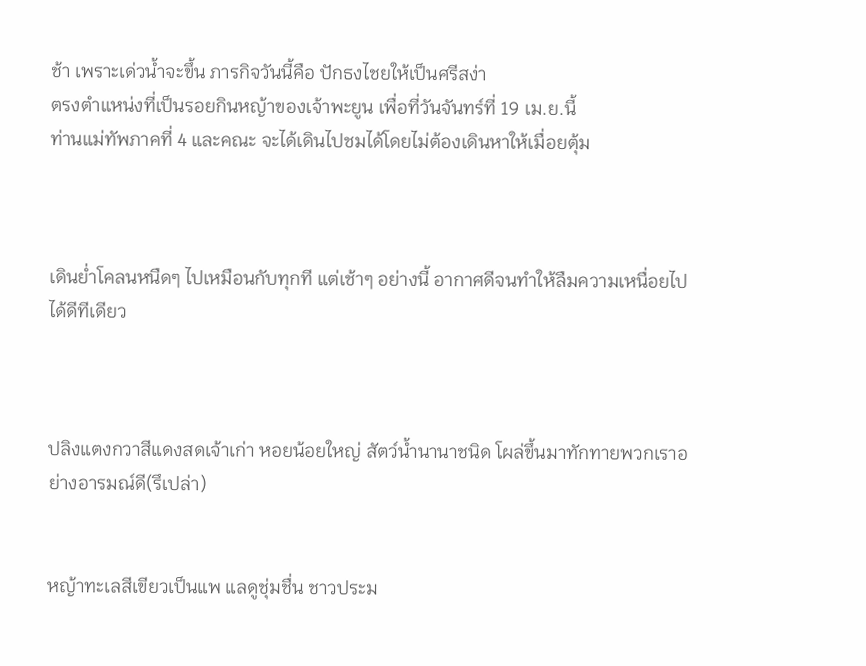ช้า เพราะเด่วน้ำจะขึ้น ภารกิจวันนี้คือ ปักธงไชยให้เป็นศรีสง่า
ตรงตำแหน่งที่เป็นรอยกินหญ้าของเจ้าพะยูน เพื่อที่วันจันทร์ที่ 19 เม.ย.นี้
ท่านแม่ทัพภาคที่ 4 และคณะ จะได้เดินไปชมได้โดยไม่ต้องเดินหาให้เมื่อยตุ้ม



เดินย่ำโคลนหนืดๆ ไปเหมือนกับทุกที แต่เช้าๆ อย่างนี้ อากาศดีจนทำให้ลืมความเหนื่อยไปได้ดีทีเดียว



ปลิงแตงกวาสีแดงสดเจ้าเก่า หอยน้อยใหญ่ สัตว์น้ำนานาชนิด โผล่ขึ้นมาทักทายพวกเราอย่างอารมณ์ดี(รึเปล่า)


หญ้าทะเลสีเขียวเป็นแพ แลดูชุ่มชื่น ชาวประม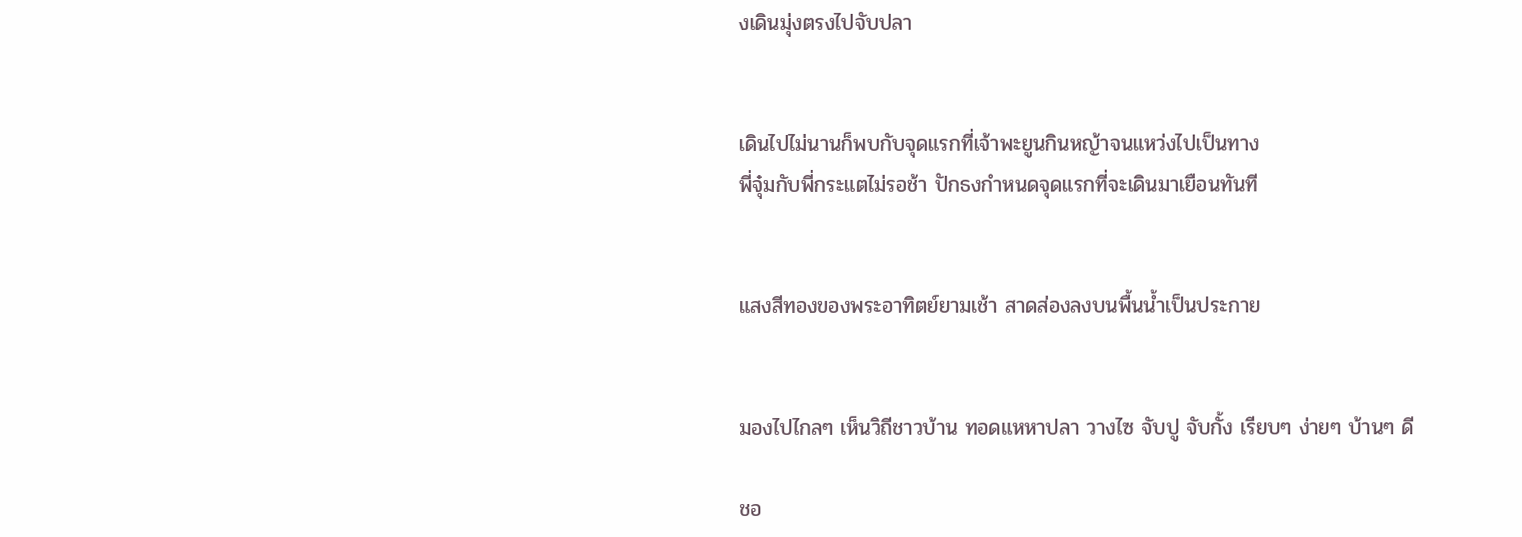งเดินมุ่งตรงไปจับปลา


เดินไปไม่นานก็พบกับจุดแรกที่เจ้าพะยูนกินหญ้าจนแหว่งไปเป็นทาง
พี่จุ๋มกับพี่กระแตไม่รอช้า ปักธงกำหนดจุดแรกที่จะเดินมาเยือนทันที


แสงสีทองของพระอาทิตย์ยามเช้า สาดส่องลงบนพื้นน้ำเป็นประกาย


มองไปไกลๆ เห็นวิถีชาวบ้าน ทอดแหหาปลา วางไซ จับปู จับกั้ง เรียบๆ ง่ายๆ บ้านๆ ดี

ชอ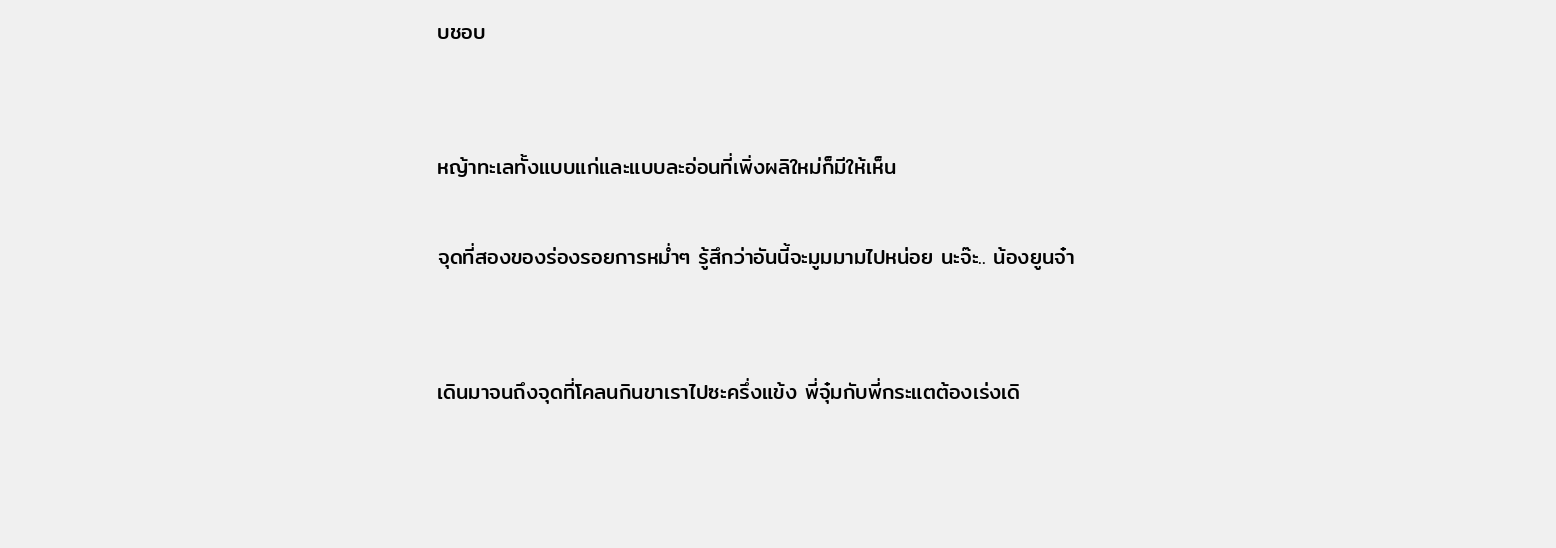บชอบ


หญ้าทะเลทั้งแบบแก่และแบบละอ่อนที่เพิ่งผลิใหม่ก็มีให้เห็น

จุดที่สองของร่องรอยการหม่ำๆ รู้สึกว่าอันนี้จะมูมมามไปหน่อย นะจ๊ะ.. น้องยูนจ๋า


เดินมาจนถึงจุดที่โคลนกินขาเราไปซะครึ่งแข้ง พี่จุ๋มกับพี่กระแตต้องเร่งเดิ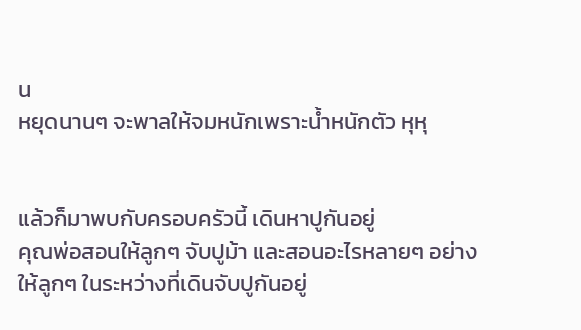น
หยุดนานๆ จะพาลให้จมหนักเพราะน้ำหนักตัว หุหุ


แล้วก็มาพบกับครอบครัวนี้ เดินหาปูกันอยู่
คุณพ่อสอนให้ลูกๆ จับปูม้า และสอนอะไรหลายๆ อย่างให้ลูกๆ ในระหว่างที่เดินจับปูกันอยู่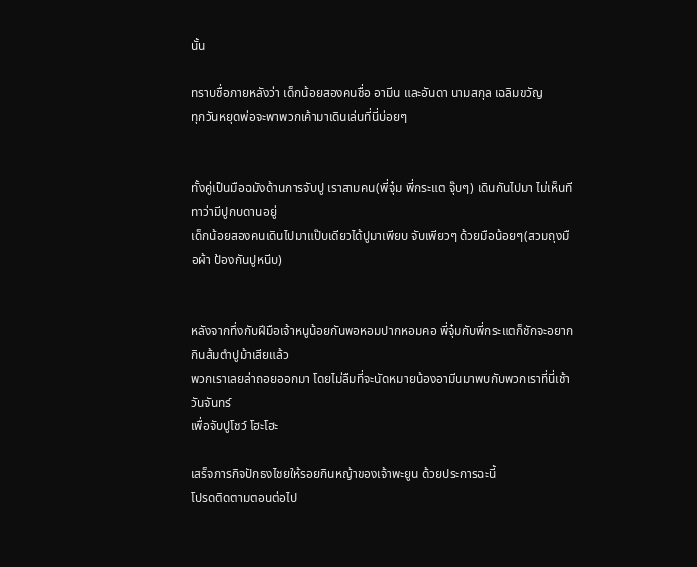นั้น

ทราบชื่อภายหลังว่า เด็กน้อยสองคนชื่อ อามีน และอันดา นามสกุล เฉลิมขวัญ
ทุกวันหยุดพ่อจะพาพวกเค้ามาเดินเล่นที่นี่บ่อยๆ


ทั้งคู่เป็นมือฉมังด้านการจับปู เราสามคน(พี่จุ๋ม พี่กระแต จุ๊บๆ) เดินกันไปมา ไม่เห็นทีทาว่ามีปูกบดานอยู่
เด็กน้อยสองคนเดินไปมาแป๊บเดียวได้ปูมาเพียบ จับเพียวๆ ด้วยมือน้อยๆ(สวมถุงมือผ้า ป้องกันปูหนีบ)


หลังจากทึ่งกับฝีมือเจ้าหนูน้อยกันพอหอมปากหอมคอ พี่จุ๋มกับพี่กระแตก็ชักจะอยากกินส้มตำปูม้าเสียแล้ว
พวกเราเลยล่าถอยออกมา โดยไม่ลืมที่จะนัดหมายน้องอามีนมาพบกับพวกเราที่นี่เช้าวันจันทร์
เพื่อจับปูโชว์ โฮะโฮะ

เสร็จภารกิจปักธงไชยให้รอยกินหญ้าของเจ้าพะยูน ด้วยประการฉะนี้
โปรดติดตามตอนต่อไป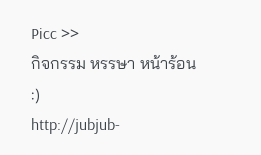Picc >>
กิจกรรม หรรษา หน้าร้อน :)
http://jubjub-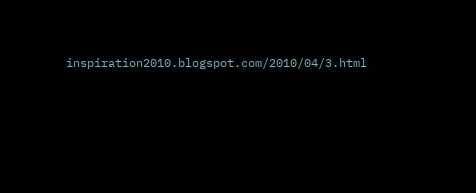inspiration2010.blogspot.com/2010/04/3.html